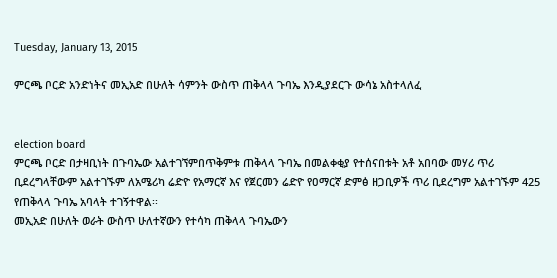Tuesday, January 13, 2015

ምርጫ ቦርድ አንድነትና መኢአድ በሁለት ሳምንት ውስጥ ጠቅላላ ጉባኤ እንዲያደርጉ ውሳኔ አስተላለፈ


election board
ምርጫ ቦርድ በታዛቢነት በጉባኤው አልተገኘምበጥቅምቱ ጠቅላላ ጉባኤ በመልቀቂያ የተሰናበቱት አቶ አበባው መሃሪ ጥሪ ቢደረግላቸውም አልተገኙም ለአሜሪካ ሬድዮ የአማርኛ እና የጀርመን ሬድዮ የዐማርኛ ድምፅ ዘጋቢዎች ጥሪ ቢደረግም አልተገኙም 425 የጠቅላላ ጉባኤ አባላት ተገኝተዋል፡፡
መኢአድ በሁለት ወራት ውስጥ ሁለተኛውን የተሳካ ጠቅላላ ጉባኤውን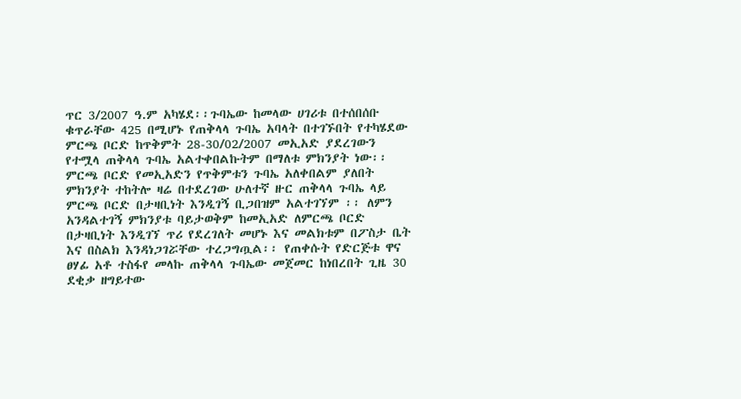ጥር 3/2007 ዓ.ም አካሄደ፡፡ጉባኤው ከመላው ሀገሪቱ በተሰበሰቡ ቁጥራቸው 425 በሚሆኑ የጠቅላላ ጉባኤ አባላት በተገኙበት የተካሄደው ምርጫ ቦርድ ከጥቅምት 28-30/02/2007 መኢአድ ያደረገውን የተሟላ ጠቅላላ ጉባኤ አልተቀበልኩትም በማለቱ ምክንያት ነው፡፡ምርጫ ቦርድ የመኢአድን የጥቅምቱን ጉባኤ አለቀበልም ያለበት ምክንያት ተከትሎ ዛሬ በተደረገው ሁለተኛ ዙር ጠቅላላ ጉባኤ ላይ ምርጫ ቦርድ በታዛቢነት እንዲገኝ ቢጋበዝም አልተገኘም ፡፡ ለምን አንዳልተገኝ ምክንያቱ ባይታወቅም ከመኢአድ ለምርጫ ቦርድ በታዛቢነት እንዲገኘ ጥሪ የደረገለት መሆኑ እና መልክቱም በፖስታ ቤት እና በስልክ እንዳነጋገሯቸው ተረጋግጧል፡፡ የጠቀሱት የድርጅቱ ዋና ፀሃፊ አቶ ተስፋየ መላኩ ጠቅላላ ጉባኤው መጀመር ከነበረበት ጊዜ 30 ደቂቃ ዘግይተው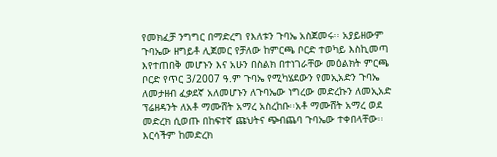የመክፈቻ ንግግር በማድረግ የእለቱን ጉባኤ አስጀመሩ፡፡ አያይዘውም ጉባኤው ዘግይቶ ሊጀመር የቻለው ከምርጫ ቦርድ ተወካይ እስኪመጣ እየተጠበቅ መሆኑን እና አሁን በስልክ በተነገራቸው መዕልክት ምርጫ ቦርድ የጥር 3/2007 ዓ.ም ጉባኤ የሚካሄደውን የመኢአድን ጉባኤ ለመታዘብ ፈቃደኛ አለመሆኑን ለጉባኤው ነግረው መድረኩን ለመኢአድ ፕሬዘዳንት ለአቶ ማሙሸት አማረ አስረከቡ፡፡አቶ ማሙሸት አማረ ወደ መድረክ ሲወጡ በከፍተኛ ጩህትና ጭብጨባ ጉባኤው ተቀበላቸው፡፡እርሳችም ከመድረክ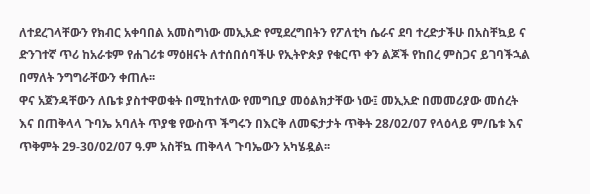ለተደረገላቸውን የክብር አቀባበል አመስግነው መኢአድ የሚደረግበትን የፖለቲካ ሴራና ደባ ተረድታችሁ በአስቸኳይ ና ድንገተኛ ጥሪ ከአራቱም የሐገሪቱ ማዕዘናት ለተሰበሰባችሁ የኢትዮጵያ የቁርጥ ቀን ልጆች የከበረ ምስጋና ይገባችኋል በማለት ንግግራቸውን ቀጠሉ፡፡
ዋና አጀንዳቸውን ለቤቱ ያስተዋወቁት በሚከተለው የመግቢያ መዕልክታቸው ነው፤ መኢአድ በመመሪያው መሰረት እና በጠቅላላ ጉባኤ አባለት ጥያቄ የውስጥ ችግሩን በእርቅ ለመፍታታት ጥቅት 28/02/07 የላዕላይ ም/ቤቱ እና ጥቅምት 29-30/02/07 ዓ.ም አስቸኳ ጠቅላላ ጉባኤውን አካሄዷል፡፡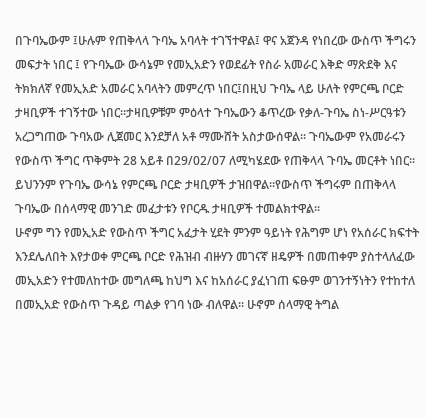በጉባኤውም ፤ሁሉም የጠቅላላ ጉባኤ አባላት ተገኘተዋል፤ ዋና አጀንዳ የነበረው ውስጥ ችግሩን መፍታት ነበር ፤ የጉባኤው ውሳኔም የመኢአድን የወደፊት የስራ አመራር እቅድ ማጽደቅ እና ትክክለኛ የመኢአድ አመራር አባላትን መምረጥ ነበር፤በዚህ ጉባኤ ላይ ሁለት የምርጫ ቦርድ ታዛቢዎች ተገኝተው ነበር፡፡ታዛቢዎቹም ምዕላተ ጉባኤውን ቆጥረው የቃለ-ጉባኤ ስነ-ሥርዓቱን አረጋግጠው ጉባአው ሊጀመር እንደቻለ አቶ ማሙሸት አስታውሰዋል፡፡ ጉባኤውም የአመራሩን የውስጥ ችግር ጥቅምት 28 አይቶ በ29/02/07 ለሚካሄደው የጠቅላላ ጉባኤ መርቶት ነበር፡፡ይህንንም የጉባኤ ውሳኔ የምርጫ ቦርድ ታዛቢዎች ታዝበዋል፡፡የውስጥ ችግሩም በጠቅላላ ጉባኤው በሰላማዊ መንገድ መፈታቱን የቦርዱ ታዛቢዎች ተመልክተዋል፡፡
ሁኖም ግን የመኢአድ የውስጥ ችግር አፈታት ሂደት ምንም ዓይነት የሕግም ሆነ የአሰራር ክፍተት እንደሌለበት እየታወቀ ምርጫ ቦርድ የሕዝብ ብዙሃን መገናኛ ዘዴዎች በመጠቀም ያስተላለፈው መኢአድን የተመለከተው መግለጫ ከህግ እና ከአሰራር ያፈነገጠ ፍፁም ወገንተኝነትን የተከተለ በመኢአድ የውስጥ ጉዳይ ጣልቃ የገባ ነው ብለዋል፡፡ ሁኖም ሰላማዊ ትግል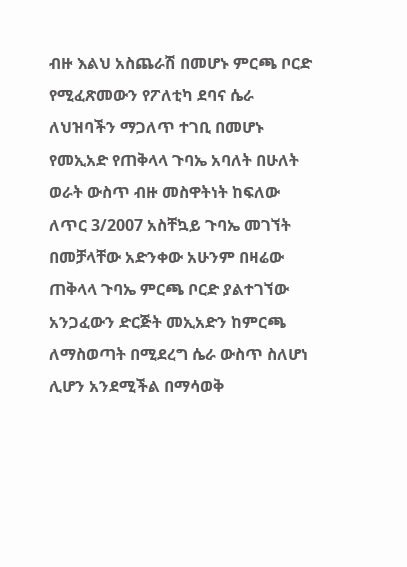ብዙ እልህ አስጨራሽ በመሆኑ ምርጫ ቦርድ የሚፈጽመውን የፖለቲካ ደባና ሴራ ለህዝባችን ማጋለጥ ተገቢ በመሆኑ የመኢአድ የጠቅላላ ጉባኤ አባለት በሁለት ወራት ውስጥ ብዙ መስዋትነት ከፍለው ለጥር 3/2007 አስቸኳይ ጉባኤ መገኘት በመቻላቸው አድንቀው አሁንም በዛሬው ጠቅላላ ጉባኤ ምርጫ ቦርድ ያልተገኘው አንጋፈውን ድርጅት መኢአድን ከምርጫ ለማስወጣት በሚደረግ ሴራ ውስጥ ስለሆነ ሊሆን አንደሚችል በማሳወቅ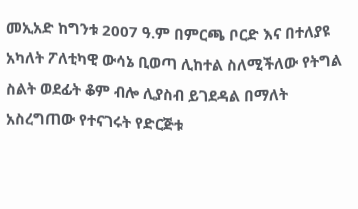መኢአድ ከግንቱ 2007 ዓ.ም በምርጫ ቦርድ እና በተለያዩ አካለት ፖለቲካዊ ውሳኔ ቢወጣ ሊከተል ስለሚችለው የትግል ስልት ወደፊት ቆም ብሎ ሊያስብ ይገደዳል በማለት አስረግጠው የተናገሩት የድርጅቱ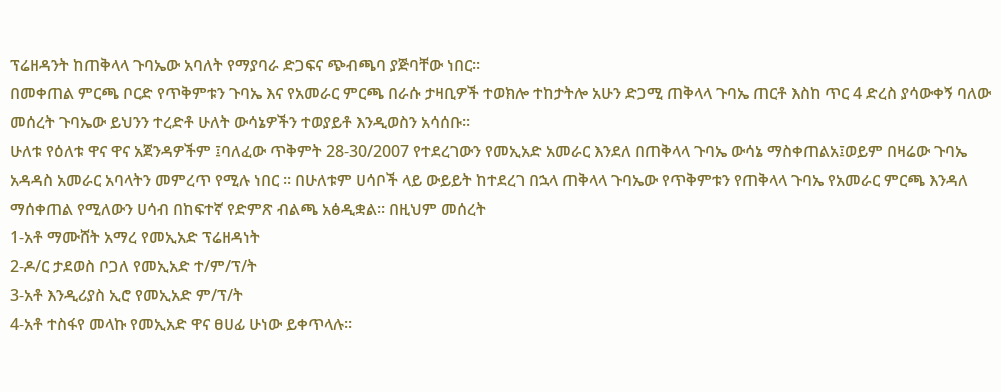ፕሬዘዳንት ከጠቅላላ ጉባኤው አባለት የማያባራ ድጋፍና ጭብጫባ ያጅባቸው ነበር፡፡
በመቀጠል ምርጫ ቦርድ የጥቅምቱን ጉባኤ እና የአመራር ምርጫ በራሱ ታዛቢዎች ተወክሎ ተከታትሎ አሁን ድጋሚ ጠቅላላ ጉባኤ ጠርቶ እስከ ጥር 4 ድረስ ያሳውቀኝ ባለው መሰረት ጉባኤው ይህንን ተረድቶ ሁለት ውሳኔዎችን ተወያይቶ እንዲወስን አሳሰቡ፡፡
ሁለቱ የዕለቱ ዋና ዋና አጀንዳዎችም ፤ባለፈው ጥቅምት 28-30/2007 የተደረገውን የመኢአድ አመራር እንደለ በጠቅላላ ጉባኤ ውሳኔ ማስቀጠልአ፤ወይም በዛሬው ጉባኤ አዳዳስ አመራር አባላትን መምረጥ የሚሉ ነበር ፡፡ በሁለቱም ሀሳቦች ላይ ውይይት ከተደረገ በኋላ ጠቅላላ ጉባኤው የጥቅምቱን የጠቅላላ ጉባኤ የአመራር ምርጫ እንዳለ ማሰቀጠል የሚለውን ሀሳብ በከፍተኛ የድምጽ ብልጫ አፅዲቋል፡፡ በዚህም መሰረት
1-አቶ ማሙሸት አማረ የመኢአድ ፕሬዘዳነት
2-ዶ/ር ታደወስ ቦጋለ የመኢአድ ተ/ም/ፕ/ት
3-አቶ እንዲሪያስ ኢሮ የመኢአድ ም/ፕ/ት
4-አቶ ተስፋየ መላኩ የመኢአድ ዋና ፀሀፊ ሁነው ይቀጥላሉ፡፡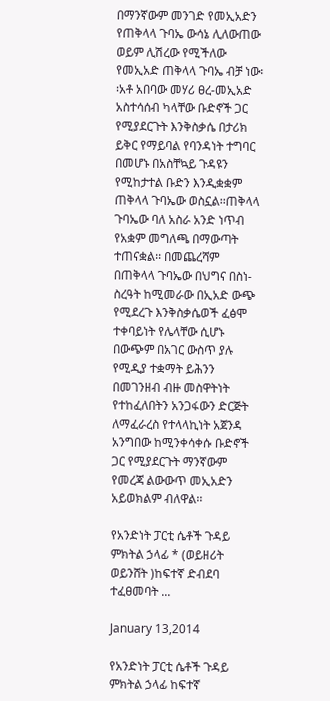በማንኛውም መንገድ የመኢአድን የጠቅላላ ጉባኤ ውሳኔ ሊለውጠው ወይም ሊሽረው የሚችለው የመኢአድ ጠቅላላ ጉባኤ ብቻ ነው፡፡አቶ አበባው መሃሪ ፀረ-መኢአድ አስተሳሰብ ካላቸው ቡድኖች ጋር የሚያደርጉት እንቅስቃሴ በታሪክ ይቅር የማይባል የባንዳነት ተግባር በመሆኑ በአስቸኳይ ጉዳዩን የሚከታተል ቡድን እንዲቋቋም ጠቅላላ ጉባኤው ወስኗል፡፡ጠቅላላ ጉባኤው ባለ አስራ አንድ ነጥብ የአቋም መግለጫ በማውጣት ተጠናቋል፡፡ በመጨረሻም በጠቅላላ ጉባኤው በህግና በስነ-ስረዓት ከሚመራው በኢአድ ውጭ የሚደረጉ እንቅስቃሴወች ፈፅሞ ተቀባይነት የሌላቸው ሲሆኑ በውጭም በአገር ውስጥ ያሉ የሚዲያ ተቋማት ይሕንን በመገንዘብ ብዙ መስዋትነት የተከፈለበትን አንጋፋውን ድርጅት ለማፈራረስ የተላላኪነት አጀንዳ አንግበው ከሚንቀሳቀሱ ቡድኖች ጋር የሚያደርጉት ማንኛውም የመረጃ ልውውጥ መኢአድን አይወክልም ብለዋል፡፡

የአንድነት ፓርቲ ሴቶች ጉዳይ ምክትል ኃላፊ * (ወይዘሪት ወይንሸት )ከፍተኛ ድብደባ ተፈፀመባት ...

January 13,2014

የአንድነት ፓርቲ ሴቶች ጉዳይ ምክትል ኃላፊ ከፍተኛ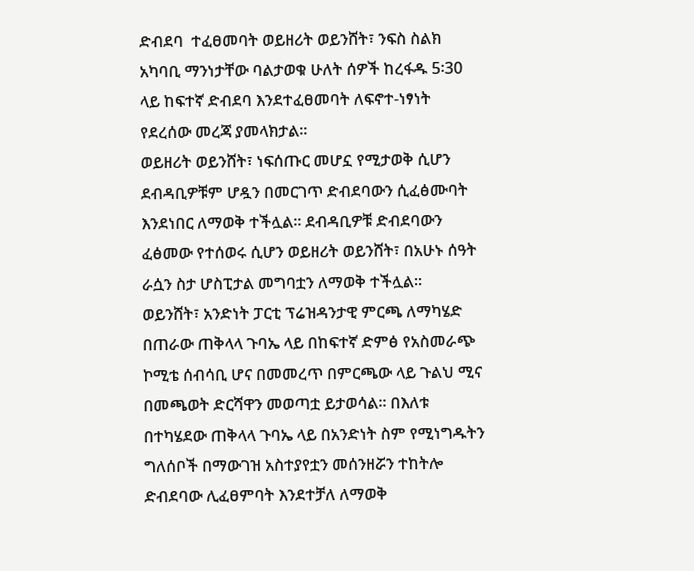ድብደባ  ተፈፀመባት ወይዘሪት ወይንሸት፣ ንፍስ ስልክ አካባቢ ማንነታቸው ባልታወቁ ሁለት ሰዎች ከረፋዱ 5፡30 ላይ ከፍተኛ ድብደባ እንደተፈፀመባት ለፍኖተ-ነፃነት የደረሰው መረጃ ያመላክታል፡፡
ወይዘሪት ወይንሸት፣ ነፍሰጡር መሆኗ የሚታወቅ ሲሆን ደብዳቢዎቹም ሆዷን በመርገጥ ድብደባውን ሲፈፅሙባት እንደነበር ለማወቅ ተችሏል፡፡ ደብዳቢዎቹ ድብደባውን ፈፅመው የተሰወሩ ሲሆን ወይዘሪት ወይንሸት፣ በአሁኑ ሰዓት ራሷን ስታ ሆስፒታል መግባቷን ለማወቅ ተችሏል፡፡
ወይንሸት፣ አንድነት ፓርቲ ፕሬዝዳንታዊ ምርጫ ለማካሄድ በጠራው ጠቅላላ ጉባኤ ላይ በከፍተኛ ድምፅ የአስመራጭ ኮሚቴ ሰብሳቢ ሆና በመመረጥ በምርጫው ላይ ጉልህ ሚና በመጫወት ድርሻዋን መወጣቷ ይታወሳል፡፡ በእለቱ በተካሄደው ጠቅላላ ጉባኤ ላይ በአንድነት ስም የሚነግዱትን ግለሰቦች በማውገዝ አስተያየቷን መሰንዘሯን ተከትሎ ድብደባው ሊፈፀምባት እንደተቻለ ለማወቅ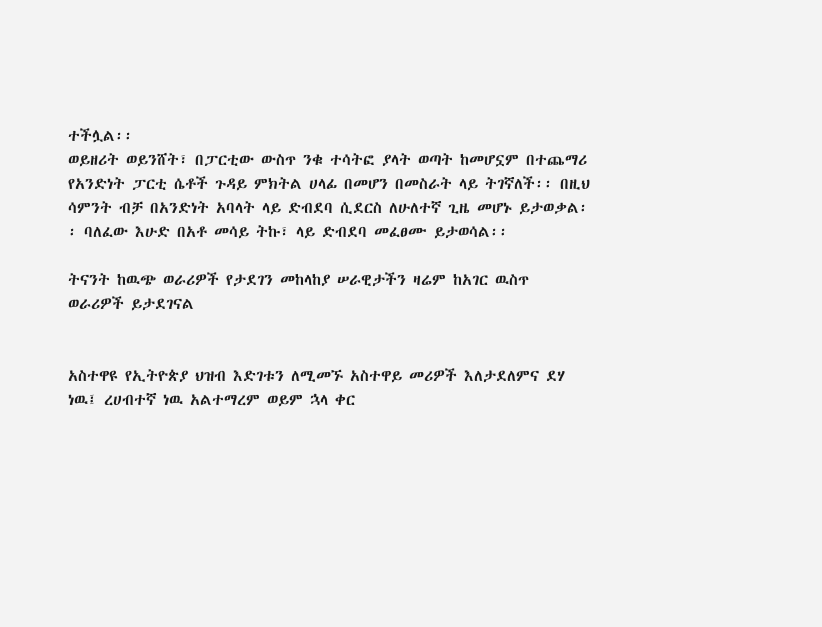ተችሏል፡፡
ወይዘሪት ወይንሸት፣ በፓርቲው ውስጥ ንቁ ተሳትፎ ያላት ወጣት ከመሆኗም በተጨማሪ የአንድነት ፓርቲ ሴቶች ጉዳይ ምክትል ሀላፊ በመሆን በመስራት ላይ ትገኛለች፡፡ በዚህ ሳምንት ብቻ በአንድነት አባላት ላይ ድብደባ ሲደርስ ለሁለተኛ ጊዜ መሆኑ ይታወቃል፡፡ ባለፈው እሁድ በአቶ መሳይ ትኩ፣ ላይ ድብደባ መፈፀሙ ይታወሳል፡፡

ትናንት ከዉጭ ወራሪዎች የታደገን መከላከያ ሠራዊታችን ዛሬም ከአገር ዉስጥ ወራሪዎች ይታደገናል


አስተዋዩ የኢትዮጵያ ህዝብ እድገቱን ለሚመኙ አስተዋይ መሪዎች እለታደለምና ደሃ ነዉ፤ ረሀብተኛ ነዉ አልተማረም ወይም ኋላ ቀር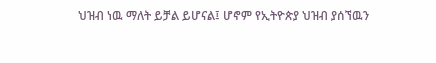ህዝብ ነዉ ማለት ይቻል ይሆናል፤ ሆኖም የኢትዮጵያ ህዝብ ያሰኘዉን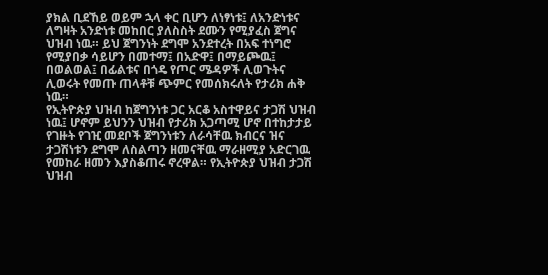ያክል ቢደኸይ ወይም ኋላ ቀር ቢሆን ለነፃነቱ፤ ለአንድነቱና ለግዛት አንድነቱ መከበር ያለስስት ደሙን የሚያፈስ ጀግና ህዝብ ነዉ። ይህ ጀግንነት ደግሞ አንደተረት በአፍ ተነግሮ የሚያበቃ ሳይሆን በመተማ፤ በአድዋ፤ በማይጮዉ፤ በወልወል፤ በፊልቱና በጎዴ የጦር ሜዳዎች ሊወጉትና ሊወሩት የመጡ ጠላቶቹ ጭምር የመሰክሩለት የታሪክ ሐቅ ነዉ።
የኢትዮጵያ ህዝብ ከጀግንነቱ ጋር አርቆ አስተዋይና ታጋሽ ህዝብ ነዉ፤ ሆኖም ይህንን ህዝብ የታሪክ አጋጣሚ ሆኖ በተከታታይ የገዙት የገዢ መደቦች ጀግንነቱን ለራሳቸዉ ክብርና ዝና ታጋሽነቱን ደግሞ ለስልጣን ዘመናቸዉ ማራዘሚያ አድርገዉ የመከራ ዘመን እያስቆጠሩ ኖረዋል። የኢትዮጵያ ህዝብ ታጋሽ ህዝብ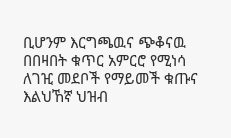ቢሆንም እርግጫዉና ጭቆናዉ በበዛበት ቁጥር አምርሮ የሚነሳ ለገዢ መደቦች የማይመች ቁጡና እልህኸኛ ህዝብ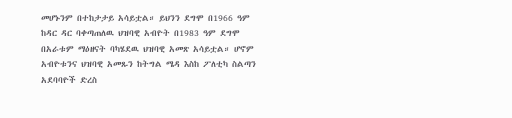መሆኑንም በተከታታይ አሳይቷል። ይህንን ደግሞ በ1966 ዓም ከዳር ዳር ባቀጣጠለዉ ህዝባዊ አብዮት በ1983 ዓም ደግሞ በአራቱም ማዕዘናት ባካሄደዉ ህዝባዊ አመጽ አሳይቷል። ሆኖም አብዮቱንና ህዝባዊ አመጹን ከትግል ሜዳ እስከ ፖለቲካ ስልጣን አደባባዮች ድረስ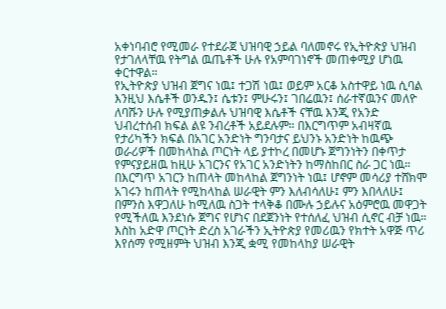አቀነባብሮ የሚመራ የተደራጀ ህዝባዊ ኃይል ባለመኖሩ የኢትዮጵያ ህዝብ የታገለላቸዉ የትግል ዉጤቶች ሁሉ የአምባገነኖች መጠቀሚያ ሆነዉ ቀርተዋል።
የኢትዮጵያ ህዝብ ጀግና ነዉ፤ ተጋሽ ነዉ፤ ወይም አርቆ አስተዋይ ነዉ ሲባል እንዚህ እሴቶች ወንዱን፤ ሴቱን፤ ምሁሩን፤ ገበሬዉን፤ ሰራተኛዉንና መለዮ ለባሹን ሁሉ የሚያጠቃልሉ ህዝባዊ እሴቶች ናቸዉ እንጂ የአንድ ህብረተሰብ ክፍል ልዩ ንብረቶች አይደሉም። በእርግጥም አብዛኛዉ የታሪካችን ክፍል በአገር አንድነት ግንባታና ይህንኑ አንድነት ከዉጭ ወራሪዎች በመከላከል ጦርነት ላይ ያተኮረ በመሆኑ ጀግንነትን በቀጥታ የምናያይዘዉ ከዚሁ አገርንና የአገር አንድነትን ከማስከበር ስራ ጋር ነዉ። በእርግጥ አገርን ከጠላት መከላከል ጀግንነት ነዉ፤ ሆኖም መሳሪያ ተሸክሞ አገሩን ከጠላት የሚከላከል ሠራዊት ምን እለብሳለሁ፤ ምን እበላለሁ፤ በምንስ እዋጋለሁ ከሚለዉ ስጋት ተላቅቆ በሙሉ ኃይሉና አዕምሮዉ መዋጋት የሚችለዉ እንደነሱ ጀግና የሆነና በደጀንነት የተሰለፈ ህዝብ ሲኖር ብቻ ነዉ።
እስከ አድዋ ጦርነት ድረስ አገራችን ኢትዮጵያ የመሪዉን የክተት አዋጅ ጥሪ እየሰማ የሚዘምት ህዝብ እንጂ ቋሚ የመከላከያ ሠራዊት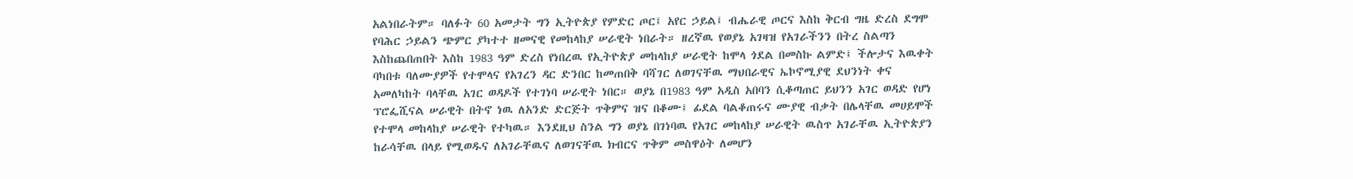አልነበራትም። ባለፉት 60 አመታት ግን ኢትዮጵያ የምድር ጦር፤ አየር ኃይል፤ ብሔራዊ ጦርና እስከ ቅርብ ግዜ ድረስ ደግሞ የባሕር ኃይልን ጭምር ያካተተ ዘመናዊ የመከላከያ ሠራዊት ነበራት። ዘረኛዉ የወያኔ አገዛዝ የአገራችንን በትረ ስልጣን እስከጨበጠበት እስከ 1983 ዓም ድረስ የነበረዉ የኢትዮጵያ መከላከያ ሠራዊት ከሞላ ጎደል በመስኩ ልምድ፤ ችሎታና እዉቀት ባካበቱ ባለሙያዎች የተሞላና የአገረን ዳር ድንበር ከመጠበቅ ባሻገር ለወገናቸዉ ማህበራዊና ኤኮኖሚያዊ ደህንነት ቀና አመለካከት ባላቸዉ አገር ወዳዶች የተገነባ ሠራዊት ነበር። ወያኔ በ1983 ዓም አዲስ አበባን ሲቆጣጠር ይህንን አገር ወዳድ የሆነ ፕሮፌሺናል ሠራዊት በትኖ ነዉ ለአንድ ድርጅት ጥቅምና ዝና በቆሙ፤ ፊደል ባልቆጠሩና ሙያዊ ብቃት በሌላቸዉ መሀይሞች የተሞላ መከላከያ ሠራዊት የተካዉ። እንደዚህ ስንል ግን ወያኔ በገነባዉ የአገር መከላከያ ሠራዊት ዉስጥ አገራቸዉ ኢትዮጵያን ከራሳቸዉ በላይ የሚወዱና ለአገራቸዉና ለወገናቸዉ ክብርና ጥቅም መስዋዕት ለመሆን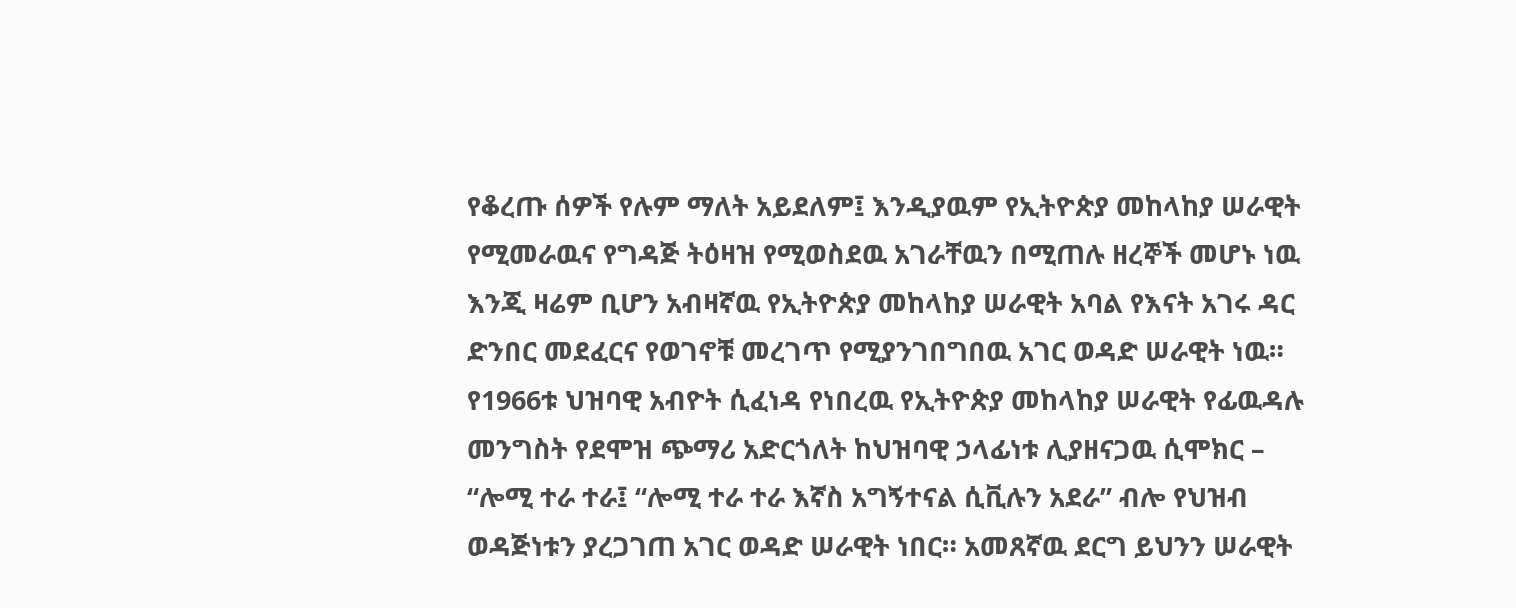የቆረጡ ሰዎች የሉም ማለት አይደለም፤ እንዲያዉም የኢትዮጵያ መከላከያ ሠራዊት የሚመራዉና የግዳጅ ትዕዛዝ የሚወስደዉ አገራቸዉን በሚጠሉ ዘረኞች መሆኑ ነዉ እንጂ ዛሬም ቢሆን አብዛኛዉ የኢትዮጵያ መከላከያ ሠራዊት አባል የእናት አገሩ ዳር ድንበር መደፈርና የወገኖቹ መረገጥ የሚያንገበግበዉ አገር ወዳድ ሠራዊት ነዉ።
የ1966ቱ ህዝባዊ አብዮት ሲፈነዳ የነበረዉ የኢትዮጵያ መከላከያ ሠራዊት የፊዉዳሉ መንግስት የደሞዝ ጭማሪ አድርጎለት ከህዝባዊ ኃላፊነቱ ሊያዘናጋዉ ሲሞክር – “ሎሚ ተራ ተራ፤ “ሎሚ ተራ ተራ እኛስ አግኝተናል ሲቪሉን አደራ” ብሎ የህዝብ ወዳጅነቱን ያረጋገጠ አገር ወዳድ ሠራዊት ነበር። አመጸኛዉ ደርግ ይህንን ሠራዊት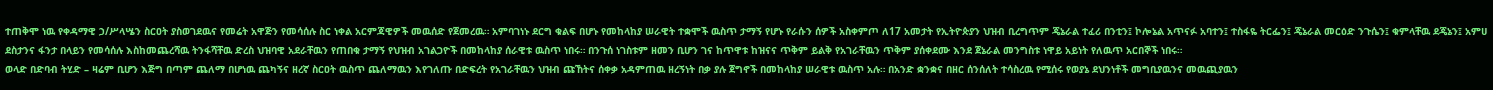ተጠቅሞ ነዉ የቀዳማዊ ኃ/ሥላሤን ስርዐት ያስወገደዉና የመሬት አዋጅን የመሳሰሉ ስር ነቀል አርምጃዊዎች መዉሰድ የጀመረዉ። አምባገነኑ ደርግ ቁልፍ በሆኑ የመከላከያ ሠራዊት ተቋሞች ዉስጥ ታማኝ የሆኑ የራሱን ሰዎች አስቀምጦ ለ17 አመታት የኢትዮጵያን ህዝብ ቢረግጥም ጄኔራል ተፈሪ በንቲን፤ ኮሎኔል አጥናፉ አባተን፤ ተስፋዬ ትርፌን፤ ጄኔራል መርዕድ ንጉሴን፤ ቁምላቸዉ ደጄኔን፤ አምሀ ደስታንና ፋንታ በላይን የመሳሰሉ እስከመጨረሻዉ ትንፋሻቸዉ ድረስ ህዝባዊ አደራቸዉን የጠበቁ ታማኝ የህዝብ አገልጋዮች በመከላከያ ሰራዊቱ ዉስጥ ነበሩ። በንጉሰ ነገስቱም ዘመን ቢሆን ገና ከጥዋቱ ከዝናና ጥቅም ይልቅ የአገራቸዉን ጥቅም ያሰቀደሙ እንደ ጀኔራል መንግስቱ ነዋይ አይነት የለዉጥ አርበኞች ነበሩ።
ወላድ በድባብ ትሂድ – ዛሬም ቢሆን እጅግ በጣም ጨለማ በሆነዉ ጨካኝና ዘረኛ ስርዐት ዉስጥ ጨለማዉን እየገለጡ በድፍረት የአገራቸዉን ህዝብ ጩኸትና ሰቀቃ አዳምጠዉ ዘረኝነት በቃ ያሉ ጀግኖች በመከላከያ ሠራዊቱ ዉስጥ አሉ። በአንድ ቋንቋና በዘር ሰንሰለት ተሳስረዉ የሚሰሩ የወያኔ ደህንነቶች መግቢያዉንና መዉጪያዉን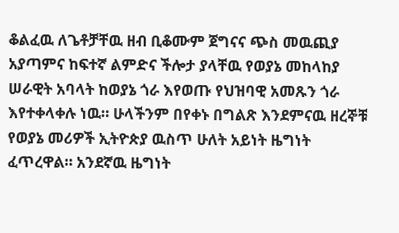ቆልፈዉ ለጌቶቻቸዉ ዘብ ቢቆሙም ጀግናና ጭስ መዉጪያ አያጣምና ከፍተኛ ልምድና ችሎታ ያላቸዉ የወያኔ መከላከያ ሠራዊት አባላት ከወያኔ ጎራ እየወጡ የህዝባዊ አመጹን ጎራ እየተቀላቀሉ ነዉ። ሁላችንም በየቀኑ በግልጽ እንደምናዉ ዘረኞቹ የወያኔ መሪዎች ኢትዮጵያ ዉስጥ ሁለት አይነት ዜግነት ፈጥረዋል። አንደኛዉ ዜግነት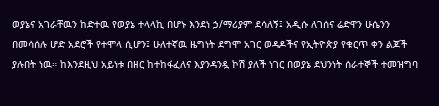ወያኔና አገራቸዉን ከድተዉ የወያኔ ተላላኪ በሆኑ እንደነ ኃ/ማሪያም ደሳለኝ፤ አዲሱ ለገሰና ሬድዋን ሁሴንን በመሳሰሉ ሆድ አደሮች የተሞላ ሲሆን፤ ሁለተኛዉ ዜግነት ደግሞ አገር ወዳዶችና የኢትዮጵያ የቁርጥ ቀን ልጆች ያሉበት ነዉ። ከእንደዚህ አይነቱ በዘር ከተከፋፈለና እያንዳንዷ ኮሽ ያለች ነገር በወያኔ ደህንነት ሰራተኞች ተመዝግባ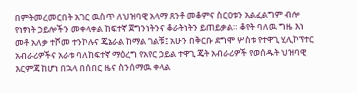በምትመረመርበት አገር ዉስጥ ለህዝባዊ አላማ ጸንቶ መቆምና ስርዐቱን አልፈልግም ብሎ የነፃነት ኃይሎችን መቀላቀል ከፍተኛ ጀግንነትንና ቆራትነትን ይጠይቃል። ቆየት ባለዉ ግዜ እነ መቶ አለቃ ተሾመ ተንኮሉና ጄኔራል ከማል ገልቹ፤ አሁን በቅርቡ ደግሞ ሦስቱ የተዋጊ ሂሊኮፕተር አብራሪዎችና አራቱ ባለከፍተኛ ማዕረግ የአየር ኃይል ተዋጊ ጄት አብራሪዎች የወሰዱት ህዝባዊ እርምጃ ከሆነ በኋላ በሰበር ዜና ስንሰማዉ ቀላል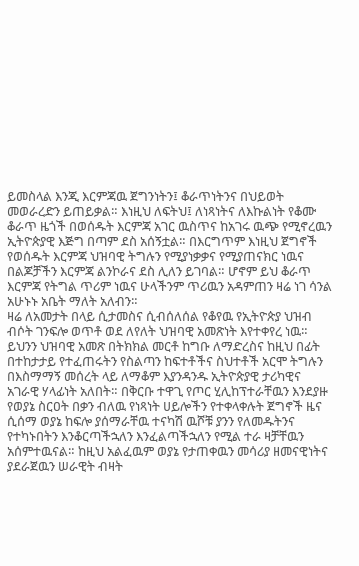ይመስላል እንጂ እርምጃዉ ጀግንነትን፤ ቆራጥነትንና በህይወት መወራረድን ይጠይቃል። እነዚህ ለፍትህ፤ ለነጻነትና ለእኩልነት የቆሙ ቆራጥ ዜጎች በወሰዱት እርምጃ አገር ዉስጥና ከአገሩ ዉጭ የሚኖረዉን ኢትዮጵያዊ እጅግ በጣም ደስ አሰኝቷል። በእርግጥም እነዚህ ጀግኖች የወሰዱት እርምጃ ህዝባዊ ትግሉን የሚያነቃቃና የሚያጠናክር ነዉና በልጆቻችን እርምጃ ልንኮራና ደስ ሊለን ይገባል። ሆኖም ይህ ቆራጥ እርምጃ የትግል ጥሪም ነዉና ሁላችንም ጥሪዉን አዳምጠን ዛሬ ነገ ሳንል አሁኑኑ አቤት ማለት አለብን።
ዛሬ ለአመታት በላይ ሲታመስና ሲብሰለሰል የቆየዉ የኢትዮጵያ ህዝብ ብሶት ገንፍሎ ወጥቶ ወደ ለየለት ህዝባዊ አመጽነት እየተቀየረ ነዉ። ይህንን ህዝባዊ አመጽ በትክክል መርቶ ከግቡ ለማድረስና ከዚህ በፊት በተከታታይ የተፈጠሩትን የስልጣን ከፍተቶችና ስህተቶች አርሞ ትግሉን በእስማማኝ መሰረት ላይ ለማቆም እያንዳንዱ ኢትዮጵያዊ ታሪካዊና አገራዊ ሃላፊነት አለበት። በቅርቡ ተዋጊ የጦር ሂሊከፕተራቸዉን እንደያዙ የወያኔ ስርዐት በቃን ብለዉ የነጻነት ሀይሎችን የተቀላቀሉት ጀግኖች ዜና ሲሰማ ወያኔ ከፍሎ ያሰማራቸዉ ተናካሽ ዉሾቹ ያንን የለመዱትንና የተካኑበትን እንቆርጣችኋለን እንፈልጣችኋለን የሚል ተራ ዛቻቸዉን አሰምተዉናል። ከዚህ አልፈዉም ወያኔ የታጠቀዉን መሳሪያ ዘመናዊነትና ያደራጀዉን ሠራዊት ብዛት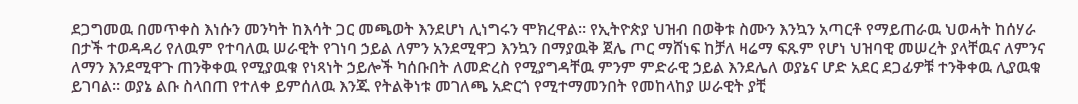ደጋግመዉ በመጥቀስ እነሱን መንካት ከእሳት ጋር መጫወት እንደሆነ ሊነግሩን ሞክረዋል። የኢትዮጵያ ህዝብ በወቅቱ ስሙን እንኳን አጣርቶ የማይጠራዉ ህወሓት ከሰሃራ በታች ተወዳዳሪ የለዉም የተባለዉ ሠራዊት የገነባ ኃይል ለምን አንደሚዋጋ እንኳን በማያዉቅ ጀሌ ጦር ማሸነፍ ከቻለ ዛሬማ ፍጹም የሆነ ህዝባዊ መሠረት ያላቸዉና ለምንና ለማን እንደሚዋጉ ጠንቅቀዉ የሚያዉቁ የነጻነት ኃይሎች ካሰቡበት ለመድረስ የሚያግዳቸዉ ምንም ምድራዊ ኃይል እንደሌለ ወያኔና ሆድ አደር ደጋፊዎቹ ተንቅቀዉ ሊያዉቁ ይገባል። ወያኔ ልቡ ስላበጠ የተለቀ ይምሰለዉ እንጁ የትልቅነቱ መገለጫ አድርጎ የሚተማመንበት የመከላከያ ሠራዊት ያቺ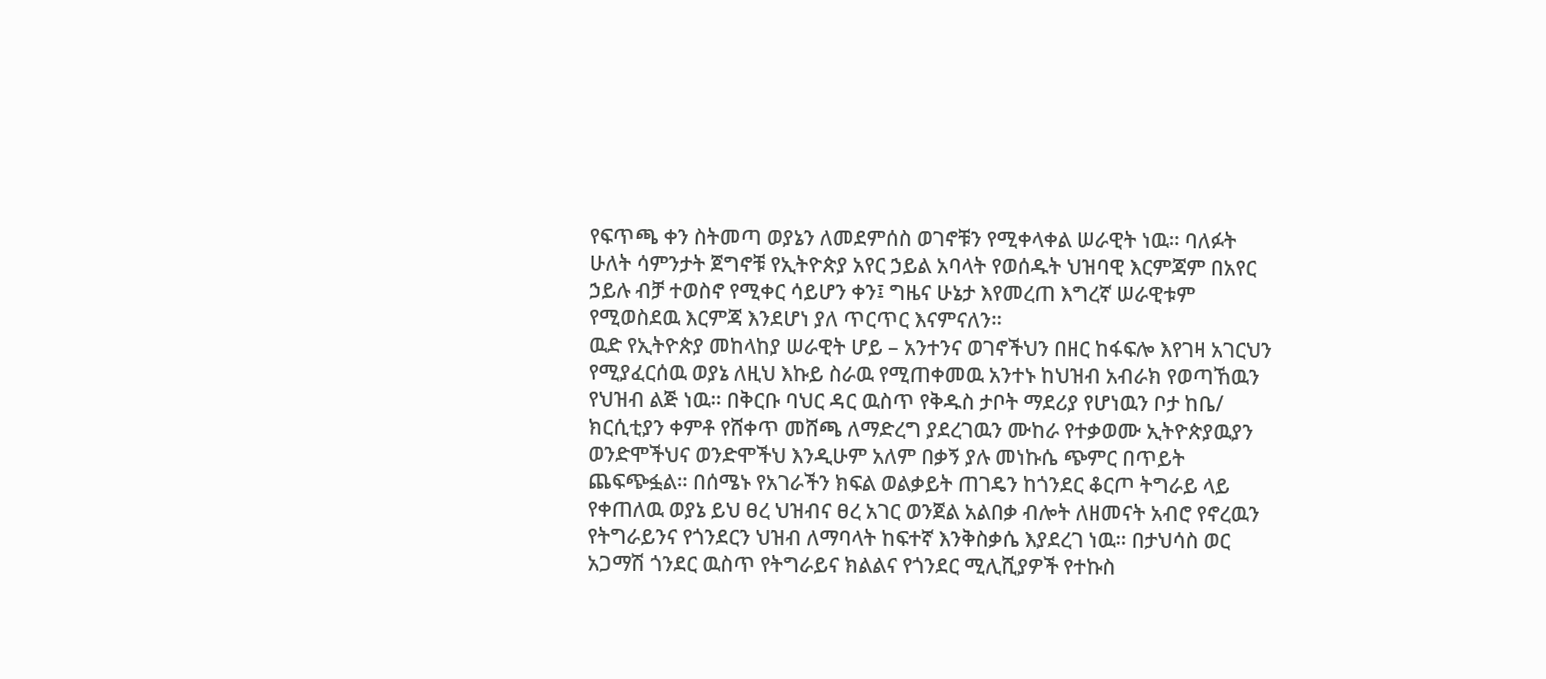የፍጥጫ ቀን ስትመጣ ወያኔን ለመደምሰስ ወገኖቹን የሚቀላቀል ሠራዊት ነዉ። ባለፉት ሁለት ሳምንታት ጀግኖቹ የኢትዮጵያ አየር ኃይል አባላት የወሰዱት ህዝባዊ እርምጃም በአየር ኃይሉ ብቻ ተወስኖ የሚቀር ሳይሆን ቀን፤ ግዜና ሁኔታ እየመረጠ እግረኛ ሠራዊቱም የሚወስደዉ እርምጃ እንደሆነ ያለ ጥርጥር እናምናለን።
ዉድ የኢትዮጵያ መከላከያ ሠራዊት ሆይ – አንተንና ወገኖችህን በዘር ከፋፍሎ እየገዛ አገርህን የሚያፈርሰዉ ወያኔ ለዚህ እኩይ ስራዉ የሚጠቀመዉ አንተኑ ከህዝብ አብራክ የወጣኸዉን የህዝብ ልጅ ነዉ። በቅርቡ ባህር ዳር ዉስጥ የቅዱስ ታቦት ማደሪያ የሆነዉን ቦታ ከቤ/ ክርሲቲያን ቀምቶ የሸቀጥ መሸጫ ለማድረግ ያደረገዉን ሙከራ የተቃወሙ ኢትዮጵያዉያን ወንድሞችህና ወንድሞችህ እንዲሁም አለም በቃኝ ያሉ መነኩሴ ጭምር በጥይት ጨፍጭፏል። በሰሜኑ የአገራችን ክፍል ወልቃይት ጠገዴን ከጎንደር ቆርጦ ትግራይ ላይ የቀጠለዉ ወያኔ ይህ ፀረ ህዝብና ፀረ አገር ወንጀል አልበቃ ብሎት ለዘመናት አብሮ የኖረዉን የትግራይንና የጎንደርን ህዝብ ለማባላት ከፍተኛ እንቅስቃሴ እያደረገ ነዉ። በታህሳስ ወር አጋማሽ ጎንደር ዉስጥ የትግራይና ክልልና የጎንደር ሚሊሺያዎች የተኩስ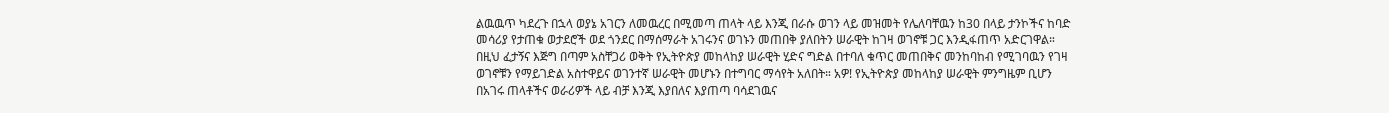ልዉዉጥ ካደረጉ በኋላ ወያኔ አገርን ለመዉረር በሚመጣ ጠላት ላይ እንጂ በራሱ ወገን ላይ መዝመት የሌለባቸዉን ከ30 በላይ ታንኮችና ከባድ መሳሪያ የታጠቁ ወታደሮች ወደ ጎንደር በማሰማራት አገሩንና ወገኑን መጠበቅ ያለበትን ሠራዊት ከገዛ ወገኖቹ ጋር እንዲፋጠጥ አድርገዋል።
በዚህ ፈታኝና እጅግ በጣም አስቸጋሪ ወቅት የኢትዮጵያ መከላከያ ሠራዊት ሂድና ግድል በተባለ ቁጥር መጠበቅና መንከባከብ የሚገባዉን የገዛ ወገኖቹን የማይገድል አስተዋይና ወገንተኛ ሠራዊት መሆኑን በተግባር ማሳየት አለበት። አዎ! የኢትዮጵያ መከላከያ ሠራዊት ምንግዜም ቢሆን በአገሩ ጠላቶችና ወራሪዎች ላይ ብቻ እንጂ እያበለና እያጠጣ ባሳደገዉና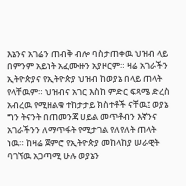እኔንና አገሬን ጠብቅ ብሎ ባስታጠቀዉ ህዝብ ላይ በምንም አይነት አፈሙዙን አያዞርም። ዛሬ አገራችን ኢትዮጵያና የኢትዮጵያ ህዝብ ከወያኔ በላይ ጠላት የላቸዉም። ህዝብና አገር እስከ ምድር ፍጻሜ ድረስ አብረዉ የሚዘልቁ ተከታታይ ክስተቶች ናቸዉ፤ ወያኔ ግን ትናንት በጠመንጃ ሀይል መጥቶብን እኛንና አገራችንን ለማጥፋት የሚታገል የለየለት ጠላት ነዉ። ከዛሬ ጀምሮ የኢትዮጵያ መከላከያ ሠራዊት ባገኘዉ አጋጣሚ ሁሉ ወያኔን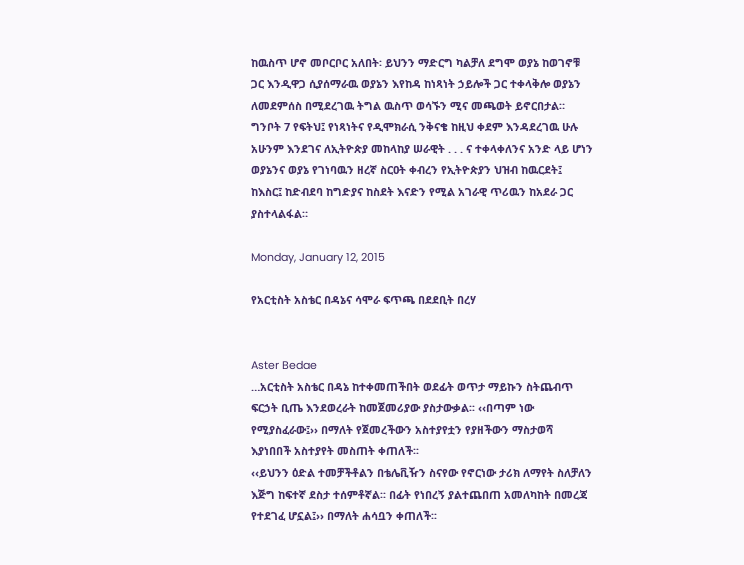ከዉስጥ ሆኖ መቦርቦር አለበት፡ ይህንን ማድርግ ካልቻለ ደግሞ ወያኔ ከወገኖቹ ጋር እንዲዋጋ ሲያሰማራዉ ወያኔን እየከዳ ከነጻነት ኃይሎች ጋር ተቀላቅሎ ወያኔን ለመደምሰስ በሚደረገዉ ትግል ዉስጥ ወሳኙን ሚና መጫወት ይኖርበታል። ግንቦት 7 የፍትህ፤ የነጻነትና የዲሞክራሲ ንቅናቄ ከዚህ ቀደም እንዳደረገዉ ሁሉ አሁንም እንደገና ለኢትዮጵያ መከላከያ ሠራዊት . . . ና ተቀላቀለንና አንድ ላይ ሆነን ወያኔንና ወያኔ የገነባዉን ዘረኛ ስርዐት ቀብረን የኢትዮጵያን ህዝብ ከዉርደት፤ ከእስር፤ ከድብደባ ከግድያና ከስደት እናድን የሚል አገራዊ ጥሪዉን ከአደራ ጋር ያስተላልፋል።

Monday, January 12, 2015

የአርቲስት አስቴር በዳኔና ሳሞራ ፍጥጫ በደደቢት በረሃ


Aster Bedae
…አርቲስት አስቴር በዳኔ ከተቀመጠችበት ወደፊት ወጥታ ማይኩን ስትጨብጥ ፍርኃት ቢጤ እንደወረራት ከመጀመሪያው ያስታውቃል፡፡ ‹‹በጣም ነው የሚያስፈራው፤›› በማለት የጀመረችውን አስተያየቷን የያዘችውን ማስታወሻ እያነበበች አስተያየት መስጠት ቀጠለች፡፡
‹‹ይህንን ዕድል ተመቻችቶልን በቴሌቪዥን ስናየው የኖርነው ታሪክ ለማየት ስለቻለን እጅግ ከፍተኛ ደስታ ተሰምቶኛል፡፡ በፊት የነበረኝ ያልተጨበጠ አመለካከት በመረጃ የተደገፈ ሆኗል፤›› በማለት ሐሳቧን ቀጠለች፡፡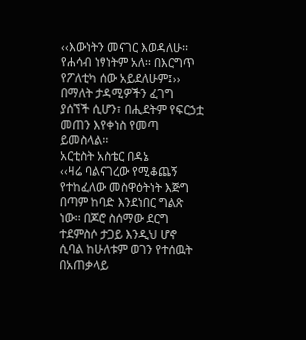‹‹እውነትን መናገር እወዳለሁ፡፡ የሐሳብ ነፃነትም አለ፡፡ በእርግጥ የፖለቲካ ሰው አይደለሁም፤›› በማለት ታዳሚዎችን ፈገግ ያሰኘች ሲሆን፣ በሒደትም የፍርኃቷ መጠን እየቀነስ የመጣ ይመስላል፡፡
አርቲስት አስቴር በዳኔ
‹‹ዛሬ ባልናገረው የሚቆጨኝ የተከፈለው መስዋዕትነት እጅግ በጣም ከባድ እንደነበር ግልጽ ነው፡፡ በጆሮ ስሰማው ደርግ ተደምስሶ ታጋይ እንዲህ ሆኖ ሲባል ከሁለቱም ወገን የተሰዉት በአጠቃላይ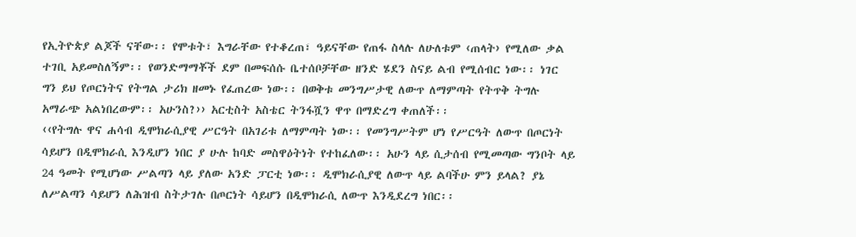የኢትዮጵያ ልጆች ናቸው፡፡ የሞቱት፣ እግራቸው የተቆረጠ፣ ዓይናቸው የጠፋ ስላሉ ለሁለቱም ‹ጠላት› የሚለው ቃል ተገቢ አይመስለኝም፡፡ የወንድማማቾች ደም በመፍሰሱ ቤተሰቦቻቸው ዘንድ ሄደን ስናይ ልብ የሚሰብር ነው፡፡ ነገር ግን ይህ የጦርነትና የትግል ታሪክ ዘመኑ የፈጠረው ነው፡፡ በወቅቱ መንግሥታዊ ለውጥ ለማምጣት የትጥቅ ትግሉ አማራጭ አልነበረውም፡፡ አሁንስ?›› አርቲስት አስቴር ትንፋሿን ዋጥ በማድረግ ቀጠለች፡፡
‹‹የትግሉ ዋና ሐሳብ ዲሞክራሲያዊ ሥርዓት በአገሪቱ ለማምጣት ነው፡፡ የመንግሥትም ሆነ የሥርዓት ለውጥ በጦርነት ሳይሆን በዲሞክራሲ እንዲሆን ነበር ያ ሁሉ ከባድ መስዋዕትነት የተከፈለው፡፡ አሁን ላይ ሲታሰብ የሚመጣው ግንቦት ላይ 24 ዓመት የሚሆነው ሥልጣን ላይ ያለው አንድ ፓርቲ ነው፡፡ ዲሞክራሲያዊ ለውጥ ላይ ልባችሁ ምን ይላል? ያኔ ለሥልጣን ሳይሆን ለሕዝብ ስትታገሉ በጦርነት ሳይሆን በዲሞክራሲ ለውጥ እንዲደረግ ነበር፡፡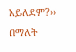አይለደም?›› በማለት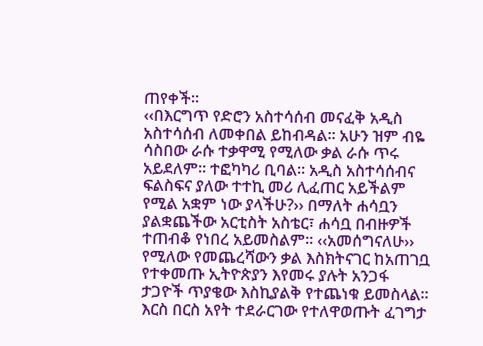ጠየቀች፡፡
‹‹በእርግጥ የድሮን አስተሳሰብ መናፈቅ አዲስ አስተሳሰብ ለመቀበል ይከብዳል፡፡ አሁን ዝም ብዬ ሳስበው ራሱ ተቃዋሚ የሚለው ቃል ራሱ ጥሩ አይደለም፡፡ ተፎካካሪ ቢባል፡፡ አዲስ አስተሳሰብና ፍልስፍና ያለው ተተኪ መሪ ሊፈጠር አይችልም የሚል አቋም ነው ያላችሁ?›› በማለት ሐሳቧን ያልቋጨችው አርቲስት አስቴር፣ ሐሳቧ በብዙዎች ተጠብቆ የነበረ አይመስልም፡፡ ‹‹አመሰግናለሁ›› የሚለው የመጨረሻውን ቃል እስክትናገር ከአጠገቧ የተቀመጡ ኢትዮጵያን እየመሩ ያሉት አንጋፋ ታጋዮች ጥያቄው እስኪያልቅ የተጨነቁ ይመስላል፡፡ እርስ በርስ አየት ተደራርገው የተለዋወጡት ፈገግታ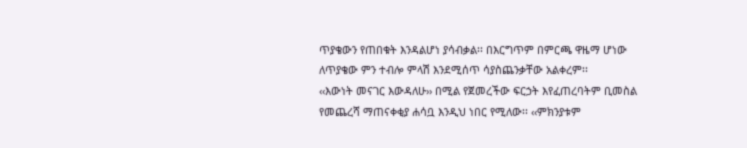ጥያቄውን የጠበቁት እንዳልሆነ ያሳብቃል፡፡ በእርግጥም በምርጫ ዋዜማ ሆነው ለጥያቄው ምን ተብሎ ምላሽ እንደሚሰጥ ሳያስጨንቃቸው አልቀረም፡፡
‹‹እውነት መናገር እውዳለሁ›› በሚል የጀመረችው ፍርኃት እየፈጠረባትም ቢመስል የመጨረሻ ማጠናቀቂያ ሐሳቧ እንዲህ ነበር የሚለው፡፡ ‹‹ምክንያቱም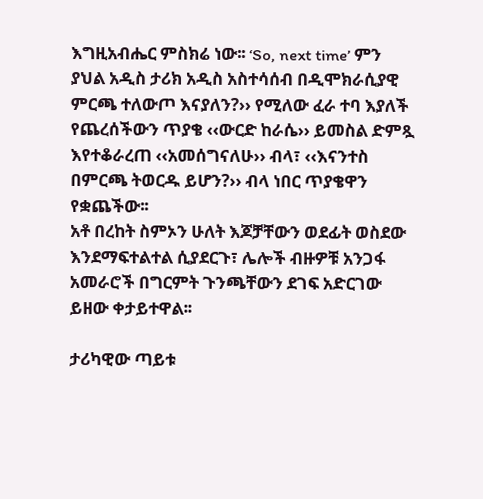እግዚአብሔር ምስክሬ ነው፡፡ ‘So, next time’ ምን ያህል አዲስ ታሪክ አዲስ አስተሳሰብ በዲሞክራሲያዊ ምርጫ ተለውጦ እናያለን?›› የሚለው ፈራ ተባ እያለች የጨረሰችውን ጥያቄ ‹‹ውርድ ከራሴ›› ይመስል ድምጿ እየተቆራረጠ ‹‹አመሰግናለሁ›› ብላ፣ ‹‹እናንተስ በምርጫ ትወርዱ ይሆን?›› ብላ ነበር ጥያቄዋን የቋጨችው፡፡
አቶ በረከት ስምኦን ሁለት እጆቻቸውን ወደፊት ወስደው እንደማፍተልተል ሲያደርጉ፣ ሌሎች ብዙዎቹ አንጋፋ አመራሮች በግርምት ጉንጫቸውን ደገፍ አድርገው ይዘው ቀታይተዋል፡፡

ታሪካዊው ጣይቱ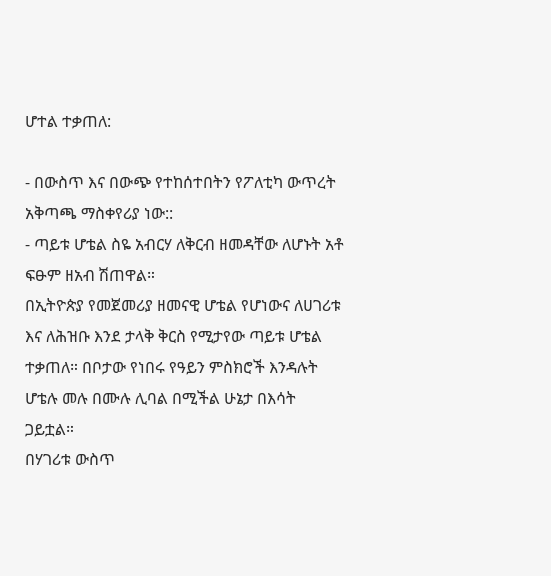ሆተል ተቃጠለ:

- በውስጥ እና በውጭ የተከሰተበትን የፖለቲካ ውጥረት አቅጣጫ ማስቀየሪያ ነው::
- ጣይቱ ሆቴል ስዬ አብርሃ ለቅርብ ዘመዳቸው ለሆኑት አቶ ፍፁም ዘአብ ሽጠዋል።
በኢትዮጵያ የመጀመሪያ ዘመናዊ ሆቴል የሆነውና ለሀገሪቱ እና ለሕዝቡ እንደ ታላቅ ቅርስ የሚታየው ጣይቱ ሆቴል ተቃጠለ። በቦታው የነበሩ የዓይን ምስክሮች እንዳሉት ሆቴሉ መሉ በሙሉ ሊባል በሚችል ሁኔታ በእሳት ጋይቷል።
በሃገሪቱ ውስጥ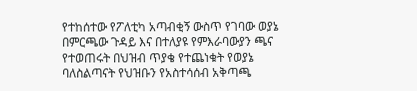የተከሰተው የፖለቲካ አጣብቂኝ ውስጥ የገባው ወያኔ በምርጫው ጉዳይ እና በተለያዩ የምእራባውያን ጫና የተወጠሩት በህዝብ ጥያቄ የተጨነቁት የወያኔ ባለስልጣናት የህዝቡን የአስተሳሰብ አቅጣጫ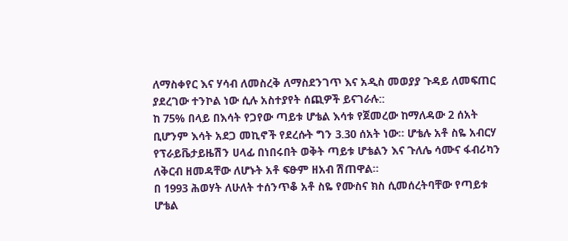ለማስቀየር እና ሃሳብ ለመስረቅ ለማስደንገጥ እና አዲስ መወያያ ጉዳይ ለመፍጠር ያደረገው ተንኮል ነው ሲሉ አስተያየት ሰጪዎች ይናገራሉ::
ከ 75% በላይ በእሳት የጋየው ጣይቱ ሆቴል እሳቱ የጀመረው ከማለዳው 2 ሰአት ቢሆንም እሳት አደጋ መኪኖች የደረሱት ግን 3.30 ሰአት ነው። ሆቴሉ አቶ ስዬ አብርሃ የፕራይቬታይዜሽን ሀላፊ በነበሩበት ወቅት ጣይቱ ሆቴልን እና ጉለሌ ሳሙና ፋብሪካን ለቅርብ ዘመዳቸው ለሆኑት አቶ ፍፁም ዘአብ ሽጠዋል።
በ 1993 ሕወሃት ለሁለት ተሰንጥቆ አቶ ስዬ የሙስና ክስ ሲመሰረትባቸው የጣይቱ ሆቴል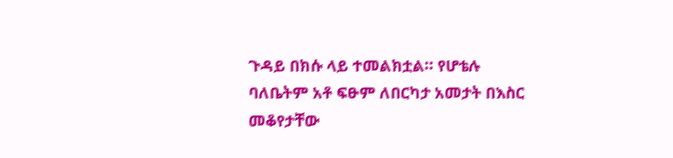ጉዳይ በክሱ ላይ ተመልክቷል። የሆቴሉ ባለቤትም አቶ ፍፁም ለበርካታ አመታት በእስር መቆየታቸው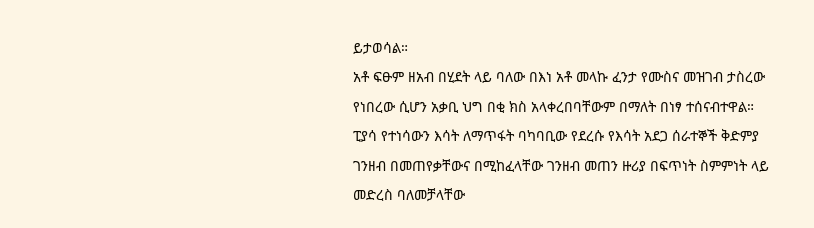ይታወሳል።
አቶ ፍፁም ዘአብ በሂደት ላይ ባለው በእነ አቶ መላኩ ፈንታ የሙስና መዝገብ ታስረው የነበረው ሲሆን አቃቢ ህግ በቂ ክስ አላቀረበባቸውም በማለት በነፃ ተሰናብተዋል።
ፒያሳ የተነሳውን እሳት ለማጥፋት ባካባቢው የደረሱ የእሳት አደጋ ሰራተኞች ቅድምያ ገንዘብ በመጠየቃቸውና በሚከፈላቸው ገንዘብ መጠን ዙሪያ በፍጥነት ስምምነት ላይ መድረስ ባለመቻላቸው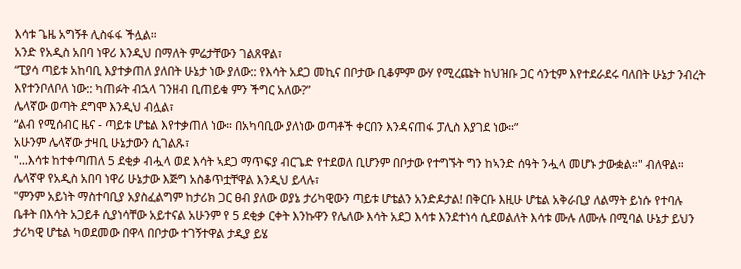እሳቱ ጌዜ አግኝቶ ሊስፋፋ ችሏል።
አንድ የአዲስ አበባ ነዋሪ እንዲህ በማለት ምሬታቸውን ገልጸዋል፣
“ፒያሳ ጣይቱ አከባቢ እያተቃጠለ ያለበት ሁኔታ ነው ያለው:: የእሳት አደጋ መኪና በቦታው ቢቆምም ውሃ የሚረጩት ከህዝቡ ጋር ሳንቲም እየተደራደሩ ባለበት ሁኔታ ንብረት እየተንቦለቦለ ነው:: ካጠፉት ብኋላ ገንዘብ ቢጠይቁ ምን ችግር አለው?”
ሌላኛው ወጣት ደግሞ እንዲህ ብሏል፣
“ልብ የሚሰብር ዜና - ጣይቱ ሆቴል እየተቃጠለ ነው። በአካባቢው ያለነው ወጣቶች ቀርበን እንዳናጠፋ ፓሊስ እያገደ ነው።”
አሁንም ሌላኛው ታዛቢ ሁኔታውን ሲገልጹ፣
"...እሳቱ ከተቀጣጠለ 5 ደቂቃ ብሗላ ወደ እሳት ኣደጋ ማጥፍያ ብርጌድ የተደወለ ቢሆንም በቦታው የተግኙት ግን ከኣንድ ሰዓት ንሗላ መሆኑ ታውቋል።" ብለዋል።
ሌላኛዋ የአዲስ አበባ ነዋሪ ሁኔታው እጅግ አስቆጥቷቸዋል እንዲህ ይላሉ፣
"ምንም አይነት ማስተባቢያ አያስፈልግም ከታሪክ ጋር ፀብ ያለው ወያኔ ታሪካዊውን ጣይቱ ሆቴልን አንድዶታል! በቅርቡ እዚሁ ሆቴል አቅራቢያ ለልማት ይነሱ የተባሉ ቤቶት በእሳት አጋይቶ ሲያነሳቸው አይተናል አሁንም የ 5 ደቂቃ ርቀት እንኩዋን የሌለው እሳት አደጋ እሳቱ እንደተነሳ ሲደወልለት እሳቱ ሙሉ ለሙሉ በሚባል ሁኔታ ይህን ታሪካዊ ሆቴል ካወደመው በዋላ በቦታው ተገኝተዋል ታዲያ ይሄ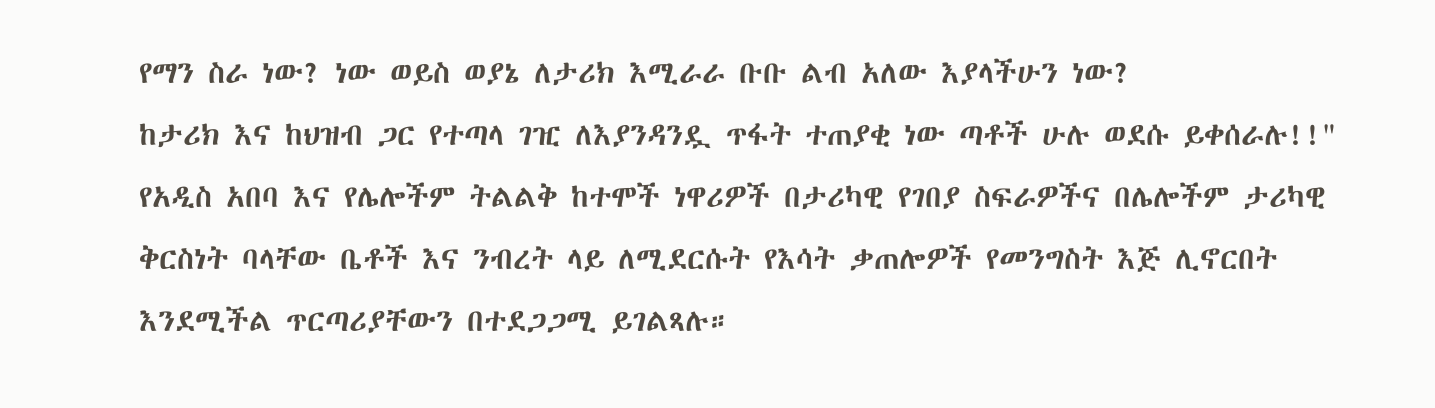የማን ስራ ነው? ነው ወይስ ወያኔ ለታሪክ እሚራራ ቡቡ ልብ አለው እያላችሁን ነው?
ከታሪክ እና ከህዝብ ጋር የተጣላ ገዢ ለእያንዳንዷ ጥፋት ተጠያቂ ነው ጣቶች ሁሉ ወደሱ ይቀሰራሉ!!"
የአዲስ አበባ እና የሌሎችም ትልልቅ ከተሞች ነዋሪዎች በታሪካዊ የገበያ ስፍራዎችና በሌሎችም ታሪካዊ ቅርስነት ባላቸው ቤቶች እና ንብረት ላይ ለሚደርሱት የእሳት ቃጠሎዎች የመንግስት እጅ ሊኖርበት እንደሚችል ጥርጣሪያቸውን በተደጋጋሚ ይገልጻሉ።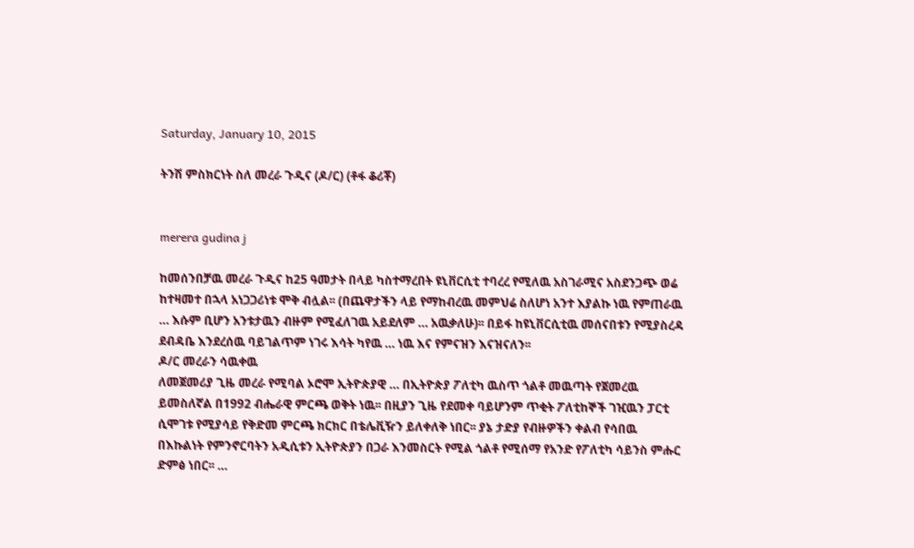Saturday, January 10, 2015

ትንሽ ምስክርነት ስለ መረራ ጉዲና (ዶ/ር) (ቶፋ ቆሪቾ)


merera gudina j

ከመሰንበቻዉ መረራ ጉዲና ከ25 ዓመታት በላይ ካስተማረበት ዩኒቨርሲቲ ተባረረ የሚለዉ አስገራሚና አስደንጋጭ ወሬ ከተዛመተ በኋላ አነጋጋሪነቱ ሞቅ ብሏል፡፡ (በጨዋታችን ላይ የማከብረዉ መምህሬ ስለሆነ አንተ እያልኩ ነዉ የምጠራዉ … እሱም ቢሆን አንቱታዉን ብዙም የሚፈለገዉ አይደለም … አዉቃለሁ)፡፡ በይፋ ከዩኒቨርሲቲዉ መሰናበቱን የሚያስረዳ ደብዳቤ እንደረሰዉ ባይገልጥም ነገሩ እሳት ካየዉ … ነዉ እና የምናዝን እናዝናለን፡፡
ዶ/ር መረራን ሳዉቀዉ
ለመጀመሪያ ጊዜ መረራ የሚባል ኦሮሞ ኢትዮጵያዊ … በኢትዮጵያ ፖለቲካ ዉስጥ ጎልቶ መዉጣት የጀመረዉ ይመስለኛል በ1992 ብሔራዊ ምርጫ ወቅት ነዉ፡፡ በዚያን ጊዜ የደመቀ ባይሆንም ጥቂት ፖለቲከኞች ገዢዉን ፓርቲ ሲሞገቱ የሚያሳይ የቅድመ ምርጫ ክርክር በቴሌቪዥን ይለቀለቅ ነበር፡፡ ያኔ ታድያ የብዙዎችን ቀልብ የሳበዉ በእኩልነት የምንኖርባትን አዲሲቱን ኢትዮጵያን በጋራ እንመስርት የሚል ጎልቶ የሚሰማ የአንድ የፖለቲካ ሳይንስ ምሑር ድምፅ ነበር፡፡ …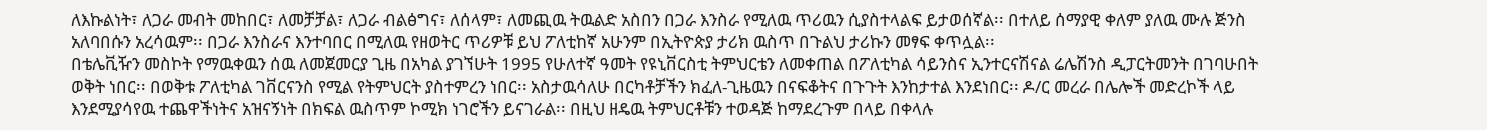ለእኩልነት፣ ለጋራ መብት መከበር፣ ለመቻቻል፣ ለጋራ ብልፅግና፣ ለሰላም፣ ለመጪዉ ትዉልድ አስበን በጋራ እንስራ የሚለዉ ጥሪዉን ሲያስተላልፍ ይታወሰኛል፡፡ በተለይ ሰማያዊ ቀለም ያለዉ ሙሉ ጅንስ አለባበሱን አረሳዉም፡፡ በጋራ እንስራና እንተባበር በሚለዉ የዘወትር ጥሪዎቹ ይህ ፖለቲከኛ አሁንም በኢትዮጵያ ታሪክ ዉስጥ በጉልህ ታሪኩን መፃፍ ቀጥሏል፡፡
በቴሌቪዥን መስኮት የማዉቀዉን ሰዉ ለመጀመርያ ጊዜ በአካል ያገኘሁት 1995 የሁለተኛ ዓመት የዩኒቨርስቲ ትምህርቴን ለመቀጠል በፖለቲካል ሳይንስና ኢንተርናሽናል ሬሌሽንስ ዲፓርትመንት በገባሁበት ወቅት ነበር፡፡ በወቅቱ ፖለቲካል ገቨርናንስ የሚል የትምህርት ያስተምረን ነበር፡፡ አስታዉሳለሁ በርካቶቻችን ክፈለ-ጊዜዉን በናፍቆትና በጉጉት እንከታተል እንደነበር፡፡ ዶ/ር መረራ በሌሎች መድረኮች ላይ እንደሚያሳየዉ ተጨዋችነትና አዝናኝነት በክፍል ዉስጥም ኮሚክ ነገሮችን ይናገራል፡፡ በዚህ ዘዴዉ ትምህርቶቹን ተወዳጅ ከማደረጉም በላይ በቀላሉ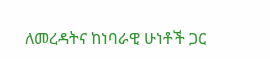ለመረዳትና ከነባራዊ ሁነቶች ጋር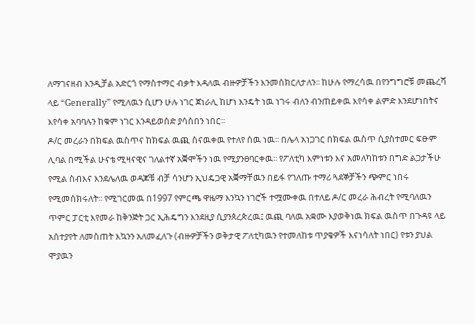ለማገናዘብ እንዲቻል አድርጎ የማስተማር ብቃት እዳለዉ ብዙዎቻችን እንመሰክርለታለን፡፡ ከሁሉ የማረሳዉ በየንግግሮቹ መጨረሻ ላይ “Generally” የሚለዉን ሲሆን ሁሉ ነገር ጀነራሊ ከሆነ እንዴት ነዉ ነገሩ ብለን ብንጠይቀዉ እየሳቀ ልምድ እንደሆነበትና እየሳቀ አባባሉን ከቁም ነገር እንዳይወሰድ ያሳስበን ነበር፡፡
ዶ/ር መረራን በክፍል ዉስጥና ከክፍል ዉጪ ስናዉቀዉ የተለየ ሰዉ ነዉ፡፡ በሌላ አነጋገር በክፍል ዉስጥ ሲያስተመር ፍፁም ሊባል በሚችል ሁናቴ ሚዛናዊና ገለልተኛ አቛሞችን ነዉ የሚያንፀባርቀዉ፡፡ የፖለቲካ እምነቱን እና አመለካከቱን በግድ ልጋታችሁ የሚል ስብእና እንደሌለዉ ወዳጆቹ ብቻ ሳንሆን ኢህዴጋዊ አቛማቸዉን በይፋ የገለጡ ተማሪ ጓደኞቻችን ጭምር ነበሩ የሚመሰክሩለት፡፡ የሚገርመዉ በ1997 የምርጫ ዋዜማ እንኳን ነገሮች ተሟሙቀዉ በተለይ ዶ/ር መረራ ሕብረት የሚባለዉን ጥምር ፓርቲ እየመራ ከቅንጅት ጋር ኢሕዴግን እንደዚያ ሲያንጰረጵረዉ፤ ዉጪ ባለዉ አቋሙ እያወቅነዉ ክፍል ዉስጥ በጉዳዩ ላይ አሰተያየት ለመስጠት እኳንን አለመፈለጉ (ብዙዎቻችን ወቅታዊ ፖለቲካዉን የተመለከቱ ጥያቄዎች እናነሳለት ነበር) የቱን ያህል ሞያዉን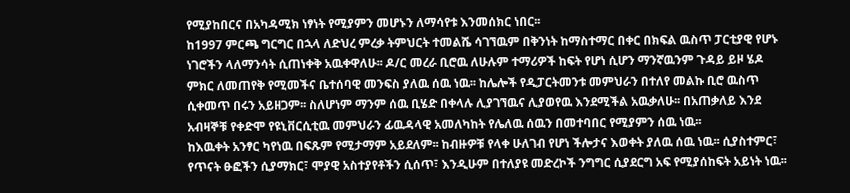የሚያከበርና በአካዳሚክ ነፃነት የሚያምን መሆኑን ለማሳየቱ እንመሰክር ነበር፡፡
ከ1997 ምርጫ ግርግር በኋላ ለድህረ ምረቃ ትምህርት ተመልሼ ሳገኘዉም በቅንነት ከማስተማር በቀር በክፍል ዉስጥ ፓርቲያዊ የሆኑ ነገሮችን ላለማንሳት ሲጠነቀቅ አዉቀዋለሁ፡፡ ዶ/ር መረራ ቢሮዉ ለሁሉም ተማሪዎች ከፍት የሆነ ሲሆን ማንኛዉንም ጉዳይ ይዞ ሄዶ ምክር ለመጠየቅ የሚመችና ቤተሰባዊ መንፍስ ያለዉ ሰዉ ነዉ፡፡ ከሌሎች የዲፓርትመንቱ መምህራን በተለየ መልኩ ቢሮ ዉስጥ ሲቀመጥ በሩን አይዘጋም፡፡ ስለሆነም ማንም ሰዉ ቢሄድ በቀላሉ ሊያገኘዉና ሊያወየዉ እንደሚችል አዉቃለሁ፡፡ በአጠቃለይ እንደ አብዛኞቹ የቀድሞ የዩኒቨርሲቲዉ መምህራን ፊዉዳላዊ አመለካከት የሌለዉ ሰዉን በመተባበር የሚያምን ሰዉ ነዉ፡፡
ከእዉቀት አንፃር ካየነዉ በፍጹም የሚታማም አይደለም፡፡ ከብዙዎቹ የላቀ ሁለገብ የሆነ ችሎታና እወቀት ያለዉ ሰዉ ነዉ፡፡ ሲያስተምር፣ የጥናት ፁፎችን ሲያማክር፣ ሞያዊ አስተያየቶችን ሲሰጥ፣ እንዲሁም በተለያዩ መድረኮች ንግግር ሲያደርግ አፍ የሚያሰከፍት አይነት ነዉ፡፡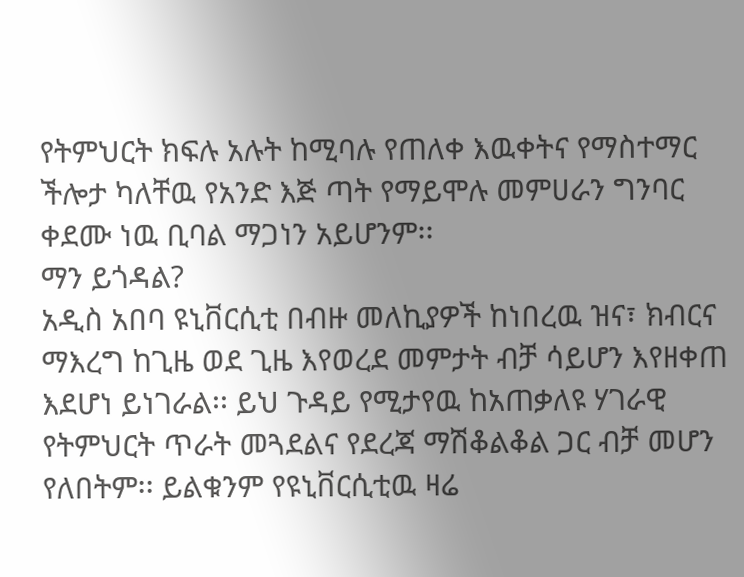የትምህርት ክፍሉ አሉት ከሚባሉ የጠለቀ እዉቀትና የማስተማር ችሎታ ካለቸዉ የአንድ እጅ ጣት የማይሞሉ መምሀራን ግንባር ቀደሙ ነዉ ቢባል ማጋነን አይሆንም፡፡
ማን ይጎዳል?
አዲስ አበባ ዩኒቨርሲቲ በብዙ መለኪያዎች ከነበረዉ ዝና፣ ክብርና ማእረግ ከጊዜ ወደ ጊዜ እየወረደ መምታት ብቻ ሳይሆን እየዘቀጠ እደሆነ ይነገራል፡፡ ይህ ጉዳይ የሚታየዉ ከአጠቃለዩ ሃገራዊ የትምህርት ጥራት መጓደልና የደረጃ ማሽቆልቆል ጋር ብቻ መሆን የለበትም፡፡ ይልቁንም የዩኒቨርሲቲዉ ዛሬ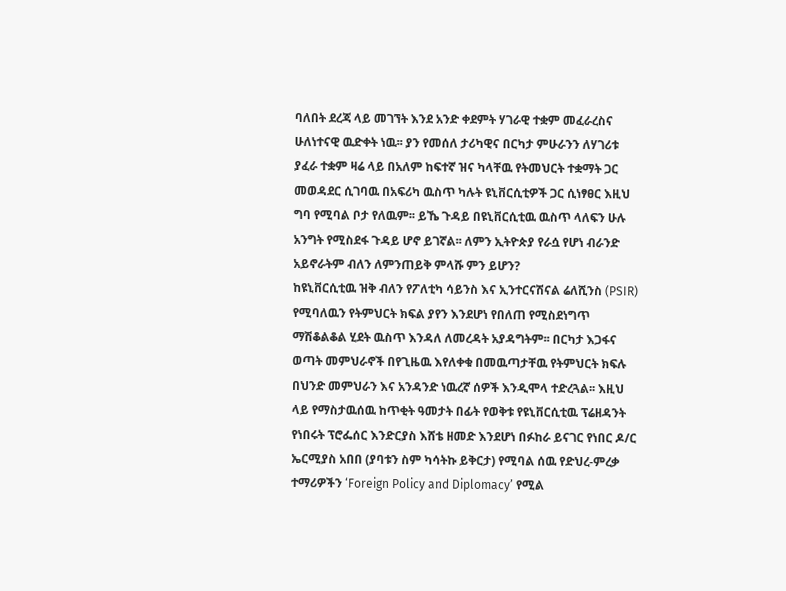ባለበት ደረጃ ላይ መገኘት እንደ አንድ ቀደምት ሃገራዊ ተቋም መፈራረስና ሁለነተናዊ ዉድቀት ነዉ፡፡ ያን የመሰለ ታሪካዊና በርካታ ምሁራንን ለሃገሪቱ ያፈራ ተቋም ዛሬ ላይ በአለም ከፍተኛ ዝና ካላቸዉ የትመህርት ተቋማት ጋር መወዳደር ሲገባዉ በአፍሪካ ዉስጥ ካሉት ዩኒቨርሲቲዎች ጋር ሲነፃፀር እዚህ ግባ የሚባል ቦታ የለዉም፡፡ ይኼ ጉዳይ በዩኒቨርሲቲዉ ዉስጥ ላለፍን ሁሉ አንግት የሚስደፋ ጉዳይ ሆኖ ይገኛል፡፡ ለምን ኢትዮጵያ የራሷ የሆነ ብራንድ አይኖራትም ብለን ለምንጠይቅ ምላሹ ምን ይሆን?
ከዩኒቨርሲቲዉ ዝቅ ብለን የፖለቲካ ሳይንስ እና ኢንተርናሽናል ሬለሺንስ (PSIR) የሚባለዉን የትምህርት ክፍል ያየን እንደሆነ የበለጠ የሚስደነግጥ ማሽቆልቆል ሂደት ዉስጥ እንዳለ ለመረዳት አያዳግትም፡፡ በርካታ እጋፋና ወጣት መምህራኖች በየጊዜዉ እየለቀቁ በመዉጣታቸዉ የትምህርት ክፍሉ በህንድ መምህራን እና አንዳንድ ነዉረኛ ሰዎች እንዲሞላ ተድረጓል፡፡ እዚህ ላይ የማስታዉሰዉ ከጥቂት ዓመታት በፊት የወቅቱ የዩኒቨርሲቲዉ ፕሬዘዳንት የነበሩት ፕሮፌሰር እንድርያስ እሸቴ ዘመድ እንደሆነ በፉከራ ይናገር የነበር ዶ/ር ኤርሚያስ አበበ (ያባቱን ስም ካሳትኩ ይቅርታ) የሚባል ሰዉ የድህረ-ምረቃ ተማሪዎችን ‘Foreign Policy and Diplomacy’ የሚል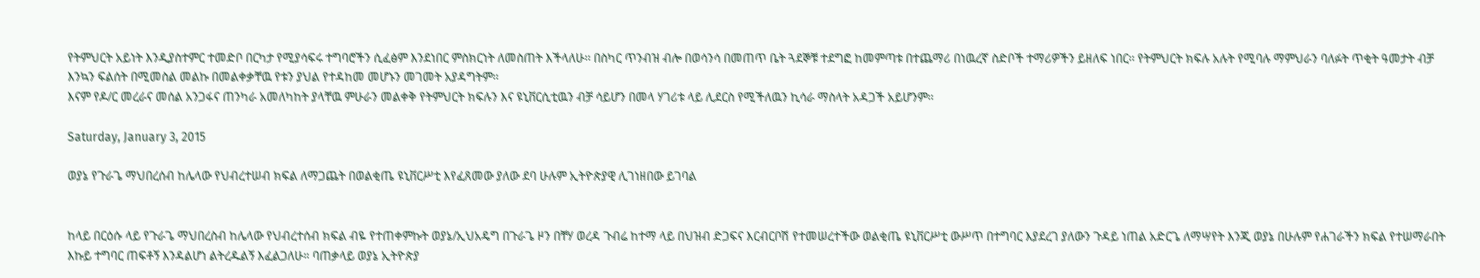የትምህርት አይነት እንዲያስተምር ተመድቦ በርካታ የሚያሳፍሩ ተግባሮችን ሲፈፅም እንደነበር ምስክርነት ለመስጠት እችላለሁ፡፡ በስካር ጥንብዝ ብሎ በወሳንሳ በመጠጥ ቤት ጓደኞቹ ተደግፎ ከመምጣቱ በተጨማሪ በነዉረኛ ስድቦች ተማሪዎችን ይዘለፍ ነበር፡፡ የትምህርት ክፍሉ አሉት የሚባሉ ማምህራን ባለፉት ጥቂት ዓመታት ብቻ እንኳን ፍልሰት በሚመስል መልኩ በመልቀቃቸዉ የቱን ያህል የተዳከመ መሆኑን መገመት አያዳግትም፡፡
እናም የዶ/ር መረራና መሰል አንጋፋና ጠንካራ አመለካከት ያላቸዉ ምሁራን መልቀቅ የትምህርት ክፍሉን እና ዩኒቨርሲቲዉን ብቻ ሳይሆን በመላ ሃገሪቱ ላይ ሊደርስ የሚችለዉን ኪሳራ ማስላት አዳጋች አይሆንም፡፡

Saturday, January 3, 2015

ወያኔ የጉራጌ ማህበረሰብ ከሌላው የህብረተሠብ ክፍል ለማጋጨት በወልቂጤ ዩኒቨርሥቲ እየፈጸመው ያለው ደባ ሁሉም ኢትዮጵያዊ ሊገነዘበው ይገባል


ከላይ በርዕሱ ላይ የጉራጌ ማህበረስብ ከሌላው የህብረተሰብ ክፍል ብዬ የተጠቀምኩት ወያኔ/ኢህአዴግ በጉራጌ ዞን በቸሃ ወረዳ ጉብሬ ከተማ ላይ በህዝብ ድጋፍና እርብርቦሽ የተመሠረተችው ወልቂጤ ዩኒቨርሥቲ ውሥጥ በተግባር እያደረገ ያለውን ጉዳይ ነጠል አድርጌ ለማሣየት እንጂ ወያኔ በሁሉም የሐገራችን ክፍል የተሠማራበት እኩይ ተግባር ጠፍቶኝ እንዳልሆነ ልትረዱልኝ እፈልጋለሁ። ባጠቃላይ ወያኔ ኢትዮጵያ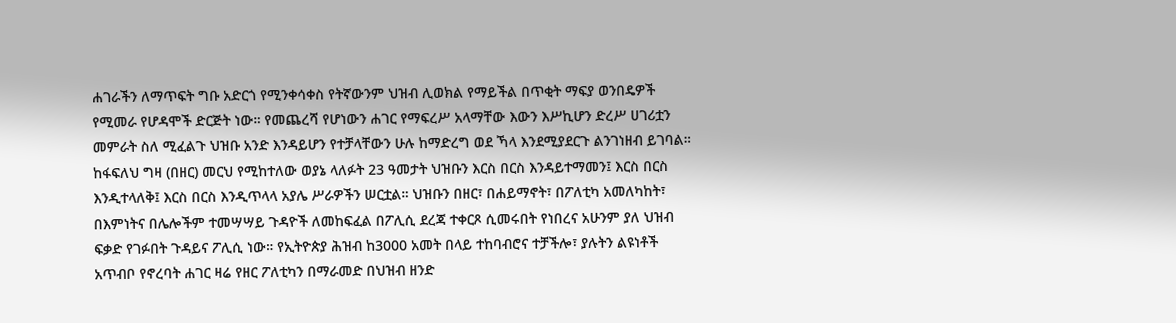ሐገራችን ለማጥፍት ግቡ አድርጎ የሚንቀሳቀስ የትኛውንም ህዝብ ሊወክል የማይችል በጥቂት ማፍያ ወንበዴዎች የሚመራ የሆዳሞች ድርጅት ነው። የመጨረሻ የሆነውን ሐገር የማፍረሥ አላማቸው እውን እሥኪሆን ድረሥ ሀገሪቷን መምራት ስለ ሚፈልጉ ህዝቡ አንድ እንዳይሆን የተቻላቸውን ሁሉ ከማድረግ ወደ ኻላ እንደሚያደርጉ ልንገነዘብ ይገባል።
ከፋፍለህ ግዛ (በዘር) መርህ የሚከተለው ወያኔ ላለፉት 23 ዓመታት ህዝቡን እርስ በርስ እንዳይተማመን፤ እርስ በርስ እንዲተላለቅ፤ እርስ በርስ እንዲጥላላ አያሌ ሥራዎችን ሠርቷል። ህዝቡን በዘር፣ በሐይማኖት፣ በፖለቲካ አመለካከት፣ በእምነትና በሌሎችም ተመሣሣይ ጉዳዮች ለመከፍፈል በፖሊሲ ደረጃ ተቀርጾ ሲመሩበት የነበረና አሁንም ያለ ህዝብ ፍቃድ የገፉበት ጉዳይና ፖሊሲ ነው። የኢትዮጵያ ሕዝብ ከ3000 አመት በላይ ተከባብሮና ተቻችሎ፣ ያሉትን ልዩነቶች አጥብቦ የኖረባት ሐገር ዛሬ የዘር ፖለቲካን በማራመድ በህዝብ ዘንድ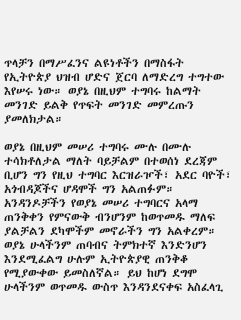ጥላቻን በማሥፈንና ልዩነቶችን በማስፋት የኢትዮጵያ ህዝብ ሆድና ጀርባ ለማድረግ ተግተው እየሠሩ ነው። ወያኔ በዚህም ተግባሩ ከልማት መንገድ ይልቅ የጥፍት መንገድ መምረጡን ያመለክታል።

ወያኔ በዚህም መሠሪ ተግባሩ ሙሉ በሙሉ ተሳክቶለታል ማለት ባይቻልም በተወሰነ ደረጃም ቢሆን ግን የዚህ ተግባር እርዝራዦች፣ አደር ባዮች፣ አጎብዳጆችና ሆዳሞች ግን አልጠፉም። አንዳንዶቻችን የወያኔ መሠሪ ተግባርና አላማ ጠንቅቀን የምናውቅ ብንሆንም ከወጥመዱ ማለፍ ያልቻልን ደካሞችም መኖራችን ግን አልቀረም። ወያኔ ሁላችንም ጠባብና ትምክተኛ እንድንሆን እንደሚፈልግ ሁሉም ኢትዮጵያዊ ጠንቅቆ የሚያውቀው ይመስለኛል። ይህ ከሆነ ደግሞ ሁላችንም ወጥመዱ ውስጥ እንዳንደናቀፍ አስፈላጊ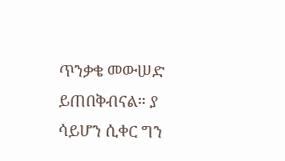ጥንቃቄ መውሠድ ይጠበቅብናል። ያ ሳይሆን ሲቀር ግን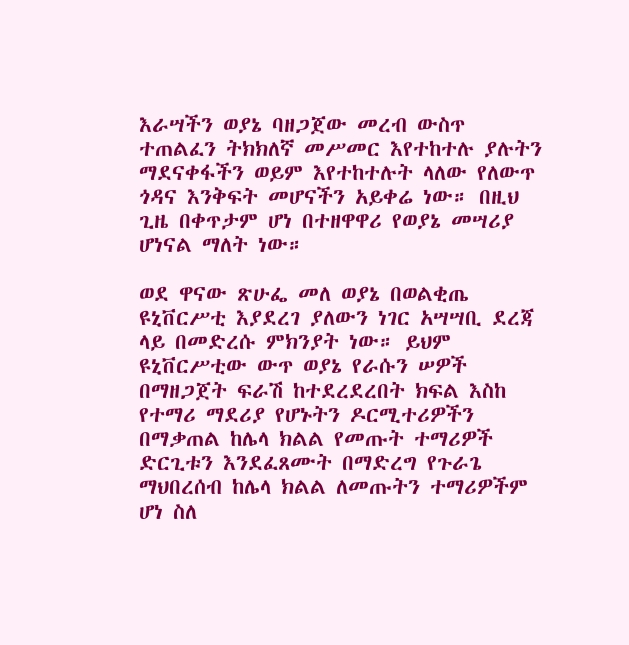እራሣችን ወያኔ ባዘጋጀው መረብ ውስጥ ተጠልፈን ትክክለኛ መሥመር እየተከተሉ ያሉትን ማደናቀፋችን ወይም እየተከተሉት ላለው የለውጥ ጎዳና እንቅፍት መሆናችን አይቀሬ ነው። በዚህ ጊዜ በቀጥታም ሆነ በተዘዋዋሪ የወያኔ መሣሪያ ሆነናል ማለት ነው።

ወደ ዋናው ጽሁፌ መለ ወያኔ በወልቂጤ ዩኒቨርሥቲ እያደረገ ያለውን ነገር አሣሣቢ ደረጃ ላይ በመድረሱ ምክንያት ነው። ይህም ዩኒቨርሥቲው ውጥ ወያኔ የራሱን ሠዎች በማዘጋጀት ፍራሽ ከተደረደረበት ክፍል እስከ የተማሪ ማደሪያ የሆኑትን ዶርሚተሪዎችን በማቃጠል ከሌላ ክልል የመጡት ተማሪዎች ድርጊቱን እንደፈጸሙት በማድረግ የጉራጌ ማህበረሰብ ከሌላ ክልል ለመጡትን ተማሪዎችም ሆነ ስለ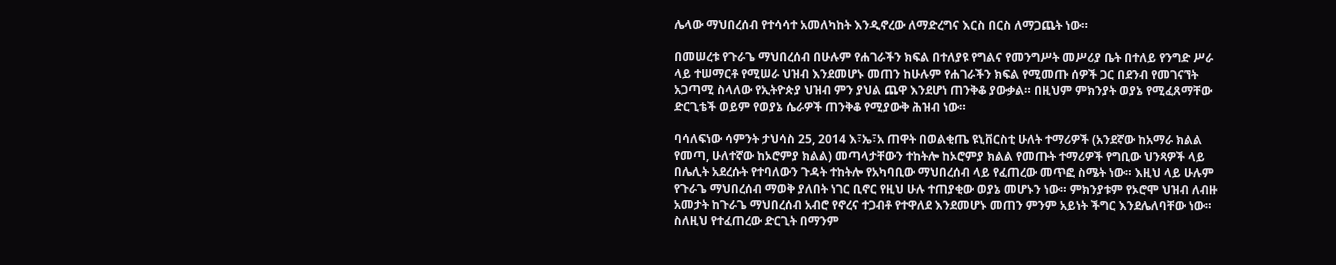ሌላው ማህበረሰብ የተሳሳተ አመለካከት እንዲኖረው ለማድረግና እርስ በርስ ለማጋጨት ነው።

በመሠረቱ የጉራጌ ማህበረሰብ በሁሉም የሐገራችን ክፍል በተለያዩ የግልና የመንግሥት መሥሪያ ቤት በተለይ የንግድ ሥራ ላይ ተሠማርቶ የሚሠራ ህዝብ እንደመሆኑ መጠን ከሁሉም የሐገራችን ክፍል የሚመጡ ሰዎች ጋር በደንብ የመገናኘት አጋጣሚ ስላለው የኢትዮጵያ ህዝብ ምን ያህል ጨዋ እንደሆነ ጠንቅቆ ያውቃል። በዚህም ምክንያት ወያኔ የሚፈጸማቸው ድርጊቴች ወይም የወያኔ ሴራዎች ጠንቅቆ የሚያውቅ ሕዝብ ነው።

ባሳለፍነው ሳምንት ታህሳስ 25, 2014 እ፣ኤ፣አ ጠዋት በወልቂጤ ዩኒቨርስቲ ሁለት ተማሪዎች (አንደኛው ከአማራ ክልል የመጣ, ሁለተኛው ከኦሮምያ ክልል) መጣላታቸውን ተከትሎ ከኦሮምያ ክልል የመጡት ተማሪዎች የግቢው ህንጻዎች ላይ በሌሊት አደረሱት የተባለውን ጉዳት ተከትሎ የአካባቢው ማህበረሰብ ላይ የፈጠረው መጥፎ ስሜት ነው። እዚህ ላይ ሁሉም የጉራጌ ማህበረሰብ ማወቅ ያለበት ነገር ቢኖር የዚህ ሁሉ ተጠያቂው ወያኔ መሆኑን ነው። ምክንያቱም የኦሮሞ ህዝብ ለብዙ አመታት ከጉራጌ ማህበረሰብ አብሮ የኖረና ተጋብቶ የተዋለደ እንደመሆኑ መጠን ምንም አይነት ችግር እንደሌለባቸው ነው። ስለዚህ የተፈጠረው ድርጊት በማንም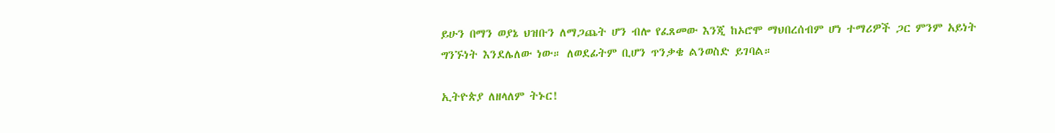ይሁን በማን ወያኔ ህዝቡን ለማጋጨት ሆን ብሎ የፈጸመው እንጂ ከኦሮሞ ማህበረሰብም ሆነ ተማሪዎች ጋር ምንም አይነት ግንኙነት እንደሌለው ነው። ለወደፊትም ቢሆን ጥንቃቄ ልንወስድ ይገባል።

ኢትዮጵያ ለዘላለም ትኑር!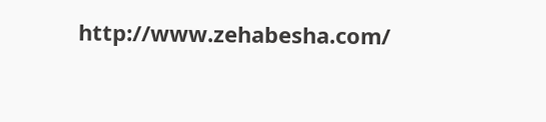http://www.zehabesha.com/